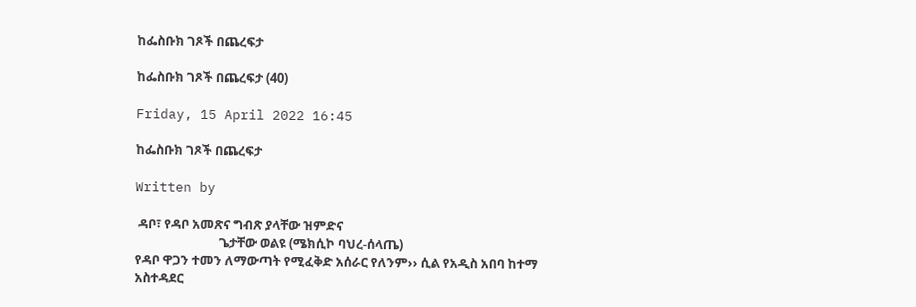ከፌስቡክ ገጾች በጨረፍታ

ከፌስቡክ ገጾች በጨረፍታ (40)

Friday, 15 April 2022 16:45

ከፌስቡክ ገጾች በጨረፍታ

Written by

 ዳቦ፣ የዳቦ አመጽና ግብጽ ያላቸው ዝምድና
                            ጌታቸው ወልዩ (ሜክሲኮ ባህረ-ሰላጤ)
የዳቦ ዋጋን ተመን ለማውጣት የሚፈቅድ አሰራር የለንም›› ሲል የአዲስ አበባ ከተማ አስተዳደር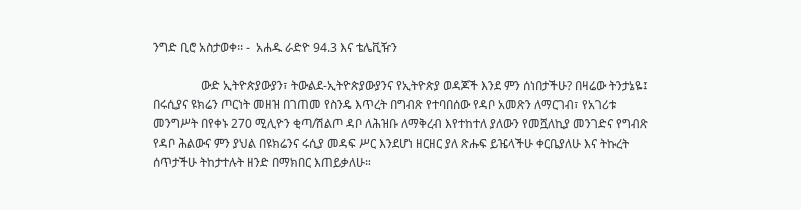ንግድ ቢሮ አስታወቀ፡፡ -  አሐዱ ራድዮ 94.3 እና ቴሌቪዥን

                ውድ ኢትዮጵያውያን፣ ትውልደ-ኢትዮጵያውያንና የኢትዮጵያ ወዳጆች እንደ ምን ሰነበታችሁ? በዛሬው ትንታኔዬ፤ በሩሲያና ዩክሬን ጦርነት መዘዝ በገጠመ የስንዴ እጥረት በግብጽ የተባበሰው የዳቦ አመጽን ለማርገብ፣ የአገሪቱ መንግሥት በየቀኑ 270 ሚሊዮን ቂጣ/ሽልጦ ዳቦ ለሕዝቡ ለማቅረብ እየተከተለ ያለውን የመሿለኪያ መንገድና የግብጽ የዳቦ ሕልውና ምን ያህል በዩክሬንና ሩሲያ መዳፍ ሥር እንደሆነ ዘርዘር ያለ ጽሑፍ ይዤላችሁ ቀርቤያለሁ እና ትኩረት ሰጥታችሁ ትከታተሉት ዘንድ በማክበር እጠይቃለሁ።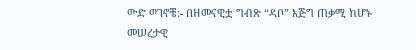ውድ ወገኖቼ:- በዘመናዊቷ ግብጽ “ዳቦ” እጅግ ጠቃሚ ከሆኑ መሠረታዊ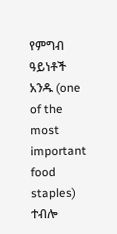የምግብ ዓይነቶች አንዱ (one of the most important food staples) ተብሎ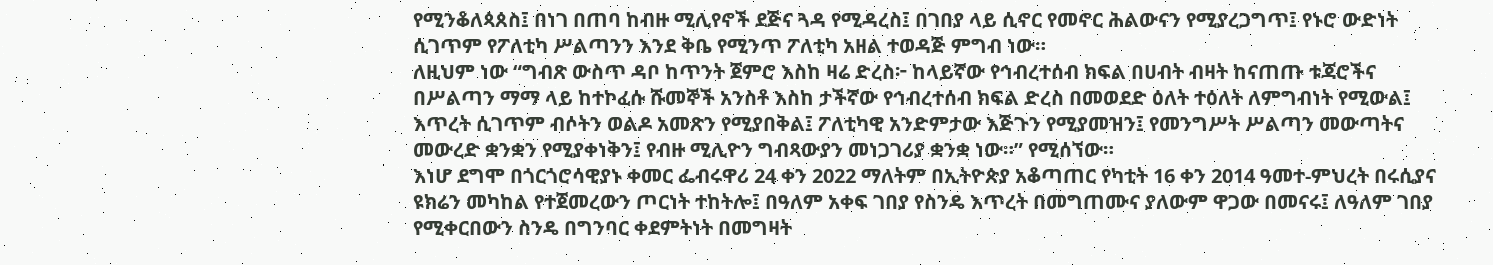የሚንቆለጳጰስ፤ በነገ በጠባ ከብዙ ሚሊየኖች ደጅና ጓዳ የሚዳረስ፤ በገበያ ላይ ሲኖር የመኖር ሕልውናን የሚያረጋግጥ፤ የኑሮ ውድነት ሲገጥም የፖለቲካ ሥልጣንን እንደ ቅቤ የሚንጥ ፖለቲካ አዘል ተወዳጅ ምግብ ነው።
ለዚህም ነው “ግብጽ ውስጥ ዳቦ ከጥንት ጀምሮ እስከ ዛሬ ድረስ፦ ከላይኛው የኅብረተሰብ ክፍል በሀብት ብዛት ከናጠጡ ቱጃሮችና በሥልጣን ማማ ላይ ከተኮፈሱ ሹመኞች አንስቶ እስከ ታችኛው የኅብረተሰብ ክፍል ድረስ በመወደድ ዕለት ተዕለት ለምግብነት የሚውል፤ እጥረት ሲገጥም ብሶትን ወልዶ አመጽን የሚያበቅል፤ ፖለቲካዊ አንድምታው እጅጉን የሚያመዝን፤ የመንግሥት ሥልጣን መውጣትና መውረድ ቋንቋን የሚያቀነቅን፤ የብዙ ሚሊዮን ግብጻውያን መነጋገሪያ ቋንቋ ነው።” የሚሰኘው።
እነሆ ደግሞ በጎርጎሮሳዊያኑ ቀመር ፌብሩዋሪ 24 ቀን 2022 ማለትም በኢትዮጵያ አቆጣጠር የካቲት 16 ቀን 2014 ዓመተ-ምህረት በሩሲያና ዩክሬን መካከል የተጀመረውን ጦርነት ተከትሎ፤ በዓለም አቀፍ ገበያ የስንዴ እጥረት በመግጠሙና ያለውም ዋጋው በመናሩ፤ ለዓለም ገበያ የሚቀርበውን ስንዴ በግንባር ቀደምትነት በመግዛት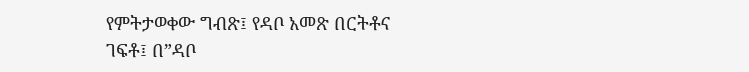የምትታወቀው ግብጽ፤ የዳቦ አመጽ በርትቶና ገፍቶ፤ በ”ዳቦ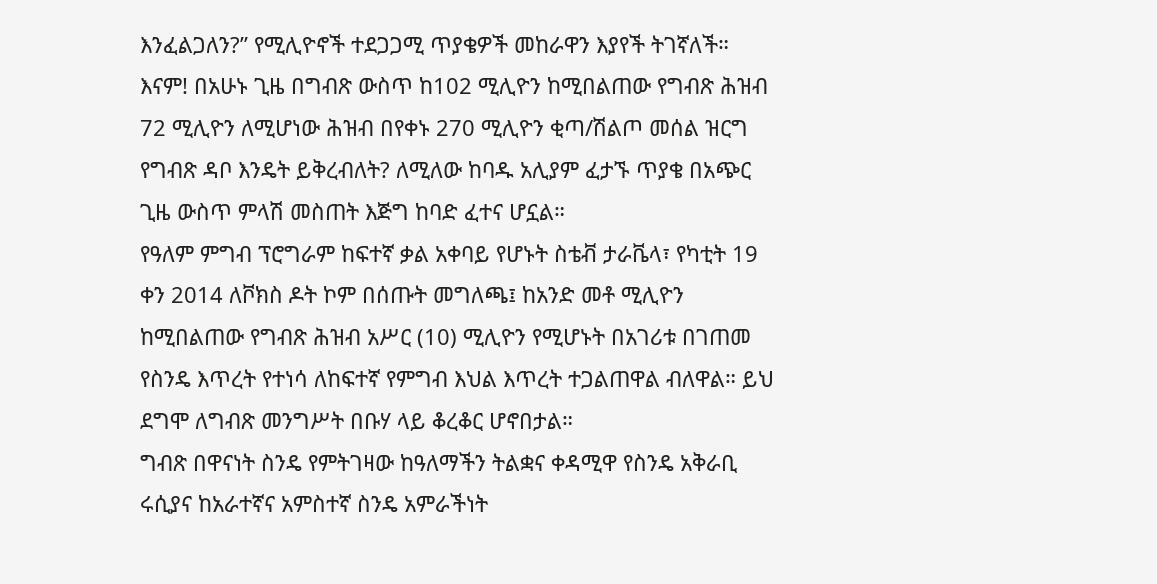እንፈልጋለን?” የሚሊዮኖች ተደጋጋሚ ጥያቄዎች መከራዋን እያየች ትገኛለች።
እናም! በአሁኑ ጊዜ በግብጽ ውስጥ ከ102 ሚሊዮን ከሚበልጠው የግብጽ ሕዝብ 72 ሚሊዮን ለሚሆነው ሕዝብ በየቀኑ 270 ሚሊዮን ቂጣ/ሽልጦ መሰል ዝርግ የግብጽ ዳቦ እንዴት ይቅረብለት? ለሚለው ከባዱ አሊያም ፈታኙ ጥያቄ በአጭር ጊዜ ውስጥ ምላሽ መስጠት እጅግ ከባድ ፈተና ሆኗል።
የዓለም ምግብ ፕሮግራም ከፍተኛ ቃል አቀባይ የሆኑት ስቴቭ ታራቬላ፣ የካቲት 19 ቀን 2014 ለቮክስ ዶት ኮም በሰጡት መግለጫ፤ ከአንድ መቶ ሚሊዮን ከሚበልጠው የግብጽ ሕዝብ አሥር (10) ሚሊዮን የሚሆኑት በአገሪቱ በገጠመ የስንዴ እጥረት የተነሳ ለከፍተኛ የምግብ እህል እጥረት ተጋልጠዋል ብለዋል። ይህ ደግሞ ለግብጽ መንግሥት በቡሃ ላይ ቆረቆር ሆኖበታል።
ግብጽ በዋናነት ስንዴ የምትገዛው ከዓለማችን ትልቋና ቀዳሚዋ የስንዴ አቅራቢ ሩሲያና ከአራተኛና አምስተኛ ስንዴ አምራችነት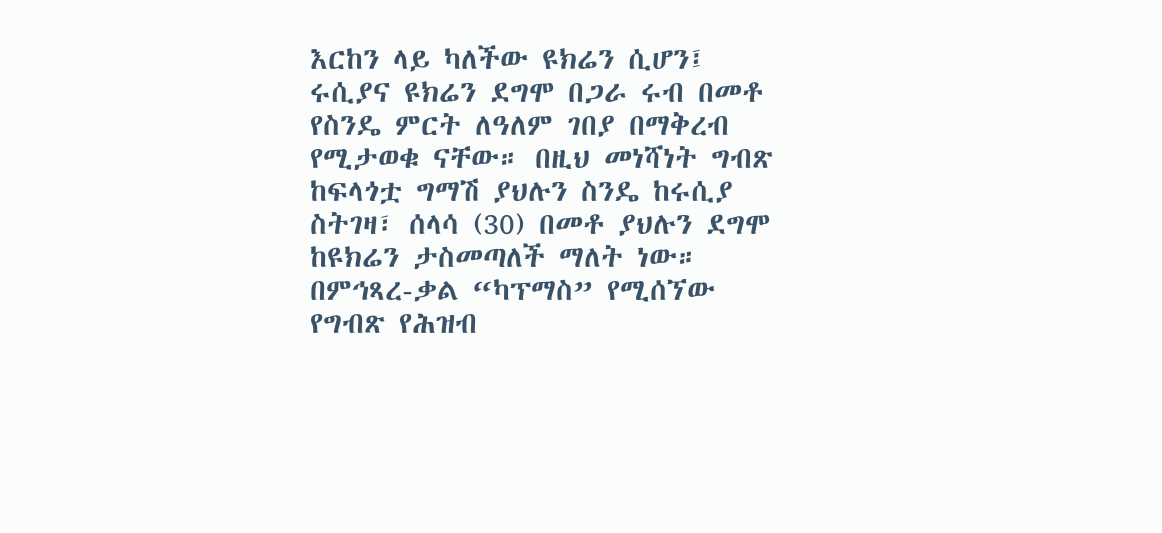እርከን ላይ ካለችው ዩክሬን ሲሆን፤ ሩሲያና ዩክሬን ደግሞ በጋራ ሩብ በመቶ የስንዴ ምርት ለዓለም ገበያ በማቅረብ የሚታወቁ ናቸው። በዚህ መነሻነት ግብጽ ከፍላጎቷ ግማሽ ያህሉን ስንዴ ከሩሲያ ስትገዛ፣ ሰላሳ (30) በመቶ ያህሉን ደግሞ ከዩክሬን ታስመጣለች ማለት ነው።
በምኅጻረ-ቃል “ካፕማስ” የሚሰኘው የግብጽ የሕዝብ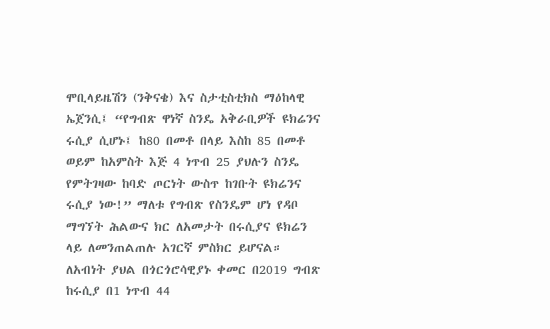ሞቢላይዜሽን (ንቅናቄ) እና ስታቲስቲክስ ማዕከላዊ ኤጀንሲ፤ “የግብጽ ዋነኛ ስንዴ አቅራቢዎች ዩክሬንና ሩሲያ ሲሆኑ፤ ከ80 በመቶ በላይ እስከ 85 በመቶ ወይም ከአምስት እጅ 4 ነጥብ 25 ያህሉን ስንዴ የምትገዛው ከባድ ጦርነት ውስጥ ከገቡት ዩክሬንና ሩሲያ ነው!” ማለቱ የግብጽ የስንዴም ሆነ የዳቦ ማግኘት ሕልውና ክር ለአመታት በሩሲያና ዩክሬን ላይ ለመንጠልጠሉ አገርኛ ምስክር ይሆናል።
ለአብነት ያህል በጎርጎሮሳዊያኑ ቀመር በ2019 ግብጽ ከሩሲያ በ1 ነጥብ 44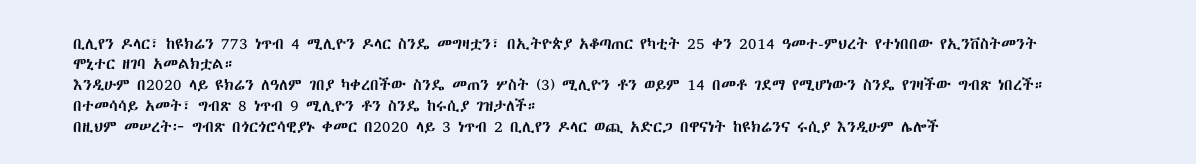ቢሊየን ዶላር፣ ከዩክሬን 773 ነጥብ 4 ሚሊዮን ዶላር ስንዴ መግዛቷን፣ በኢትዮጵያ አቆጣጠር የካቲት 25 ቀን 2014 ዓመተ-ምህረት የተነበበው የኢንቨስትመንት ሞኒተር ዘገባ አመልክቷል።
እንዲሁም በ2020 ላይ ዩክሬን ለዓለም ገበያ ካቀረበችው ስንዴ መጠን ሦስት (3) ሚሊዮን ቶን ወይም 14 በመቶ ገደማ የሚሆነውን ስንዴ የገዛችው ግብጽ ነበረች። በተመሳሳይ አመት፣ ግብጽ 8 ነጥብ 9 ሚሊዮን ቶን ስንዴ ከሩሲያ ገዝታለች።
በዚህም መሠረት፦ ግብጽ በጎርጎሮሳዊያኑ ቀመር በ2020 ላይ 3 ነጥብ 2 ቢሊየን ዶላር ወጪ አድርጋ በዋናነት ከዩክሬንና ሩሲያ እንዲሁም ሌሎች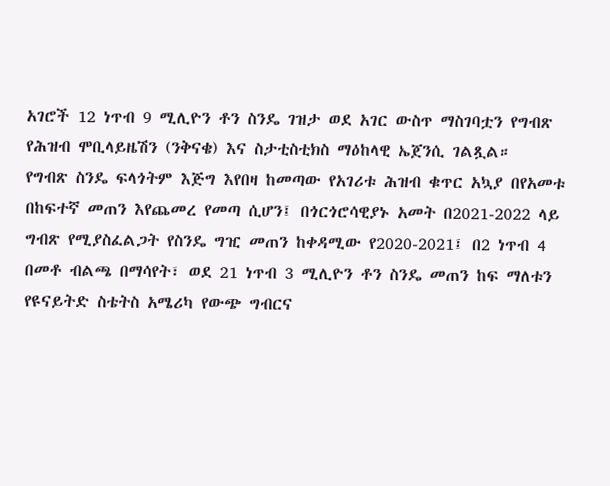አገሮች 12 ነጥብ 9 ሚሊዮን ቶን ስንዴ ገዝታ ወደ አገር ውስጥ ማስገባቷን የግብጽ የሕዝብ ሞቢላይዜሽን (ንቅናቄ) እና ስታቲስቲክስ ማዕከላዊ ኤጀንሲ ገልጿል።
የግብጽ ስንዴ ፍላጎትም እጅግ እየበዛ ከመጣው የአገሪቱ ሕዝብ ቁጥር አኳያ በየአመቱ በከፍተኛ መጠን እየጨመረ የመጣ ሲሆን፤ በጎርጎሮሳዊያኑ አመት በ2021-2022 ላይ ግብጽ የሚያስፈልጋት የስንዴ ግዢ መጠን ከቀዳሚው የ2020-2021፤ በ2 ነጥብ 4 በመቶ ብልጫ በማሳየት፣ ወደ 21 ነጥብ 3 ሚሊዮን ቶን ስንዴ መጠን ከፍ ማለቱን የዩናይትድ ስቴትስ አሜሪካ የውጭ ግብርና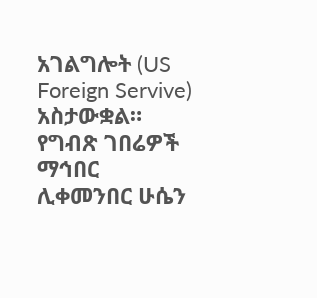አገልግሎት (US Foreign Servive) አስታውቋል።
የግብጽ ገበሬዎች ማኅበር ሊቀመንበር ሁሴን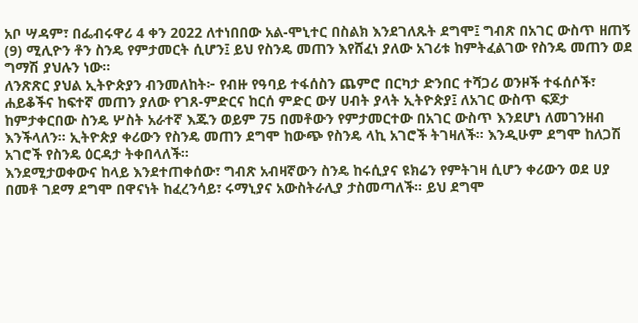አቦ ሣዳም፣ በፌብሩዋሪ 4 ቀን 2022 ለተነበበው አል-ሞኒተር በስልክ እንደገለጹት ደግሞ፤ ግብጽ በአገር ውስጥ ዘጠኝ (9) ሚሊዮን ቶን ስንዴ የምታመርት ሲሆን፤ ይህ የስንዴ መጠን እየሸፈነ ያለው አገሪቱ ከምትፈልገው የስንዴ መጠን ወደ ግማሽ ያህሉን ነው።
ለንጽጽር ያህል ኢትዮጵያን ብንመለከት፦ የብዙ የዓባይ ተፋሰስን ጨምሮ በርካታ ድንበር ተሻጋሪ ወንዞች ተፋሰሶች፣ ሐይቆችና ከፍተኛ መጠን ያለው የገጸ-ምድርና ከርሰ ምድር ውሃ ሀብት ያላት ኢትዮጵያ፤ ለአገር ውስጥ ፍጆታ ከምታቀርበው ስንዴ ሦስት አራተኛ እጁን ወይም 75 በመቶውን የምታመርተው በአገር ውስጥ እንደሆነ ለመገንዘብ እንችላለን። ኢትዮጵያ ቀሪውን የስንዴ መጠን ደግሞ ከውጭ የስንዴ ላኪ አገሮች ትገዛለች። እንዲሁም ደግሞ ከለጋሽ  አገሮች የስንዴ ዕርዳታ ትቀበላለች።
እንደሚታወቀውና ከላይ እንደተጠቀሰው፣ ግብጽ አብዛኛውን ስንዴ ከሩሲያና ዩክሬን የምትገዛ ሲሆን ቀሪውን ወደ ሀያ በመቶ ገደማ ደግሞ በዋናነት ከፈረንሳይ፣ ሩማኒያና አውስትራሊያ ታስመጣለች። ይህ ደግሞ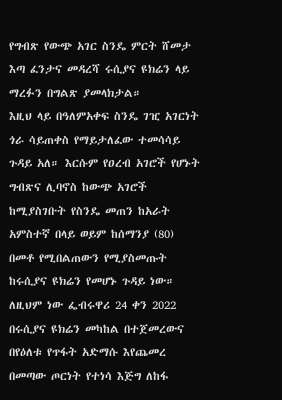የግብጽ የውጭ አገር ስንዴ ምርት ሸመታ እጣ ፈንታና መዳረሻ ሩሲያና ዩክሬን ላይ ማረፉን በግልጽ ያመላክታል።
እዚህ ላይ በዓለምአቀፍ ስንዴ ገዢ አገርነት ጎራ ሳይጠቀስ የማይታለፈው ተመሳሳይ ጉዳይ አለ። እርሱም የዐረብ አገሮች የሆኑት ግብጽና ሊባኖስ ከውጭ አገሮች ከሚያስገቡት የስንዴ መጠን ከአራት አምስተኛ በላይ ወይም ከሰማንያ (80) በመቶ የሚበልጠውን የሚያስመጡት ከሩሲያና ዩክሬን የመሆኑ ጉዳይ ነው።
ለዚህም ነው ፌብሩዋሪ 24 ቀን 2022 በሩሲያና ዩክሬን መካከል በተጀመረውና በየዕለቱ የጥፋት አድማሱ እየጨመረ በመጣው ጦርነት የተነሳ እጅግ ለከፋ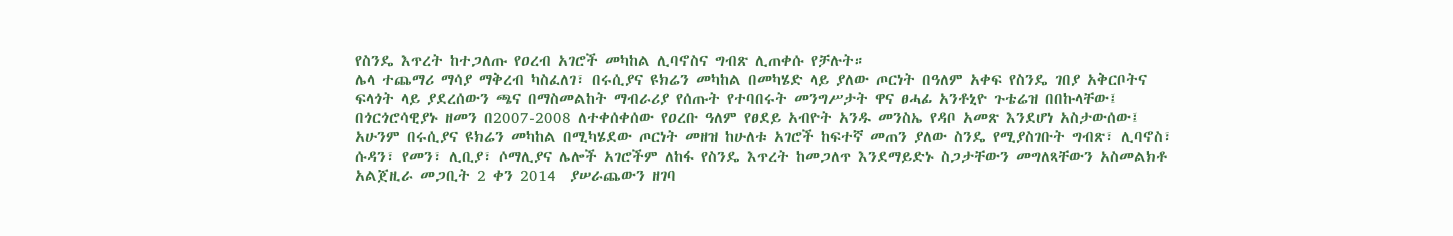የስንዴ እጥረት ከተጋለጡ የዐረብ አገሮች መካከል ሊባኖስና ግብጽ ሊጠቀሱ የቻሉት።
ሌላ ተጨማሪ ማሳያ ማቅረብ ካስፈለገ፣ በሩሲያና ዩክሬን መካከል በመካሄድ ላይ ያለው ጦርነት በዓለም አቀፍ የስንዴ ገበያ አቅርቦትና ፍላጎት ላይ ያደረሰውን ጫና በማስመልከት ማብራሪያ የሰጡት የተባበሩት መንግሥታት ዋና ፀሓፊ አንቶኒዮ ጉቴሬዝ በበኩላቸው፤ በጎርጎሮሳዊያኑ ዘመን በ2007-2008 ለተቀሰቀሰው የዐረቡ ዓለም የፀደይ አብዮት አንዱ መንስኤ የዳቦ አመጽ እንደሆነ አስታውሰው፤ አሁንም በሩሲያና ዩክሬን መካከል በሚካሄደው ጦርነት መዘዝ ከሁለቱ አገሮች ከፍተኛ መጠን ያለው ስንዴ የሚያስገቡት ግብጽ፣ ሊባኖስ፣ ሱዳን፣ የመን፣ ሊቢያ፣ ሶማሊያና ሌሎች አገሮችም ለከፋ የስንዴ እጥረት ከመጋለጥ እንደማይድኑ ስጋታቸውን መግለጻቸውን አስመልክቶ አልጀዚራ መጋቢት 2 ቀን 2014  ያሠራጨውን ዘገባ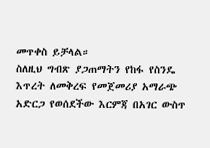መጥቀስ ይቻላል።
ስለዚህ ግብጽ ያጋጠማትን የከፋ የስንዴ እጥረት ለመቅረፍ የመጀመሪያ አማራጭ አድርጋ የወሰደችው እርምጃ በአገር ውስጥ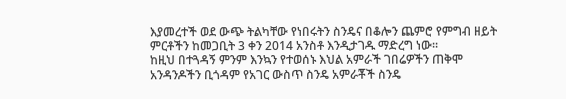እያመረተች ወደ ውጭ ትልካቸው የነበሩትን ስንዴና በቆሎን ጨምሮ የምግብ ዘይት ምርቶችን ከመጋቢት 3 ቀን 2014 አንስቶ እንዲታገዱ ማድረግ ነው።
ከዚህ በተጓዳኝ ምንም እንኳን የተወሰኑ እህል አምራች ገበሬዎችን ጠቅሞ አንዳንዶችን ቢጎዳም የአገር ውስጥ ስንዴ አምራቾች ስንዴ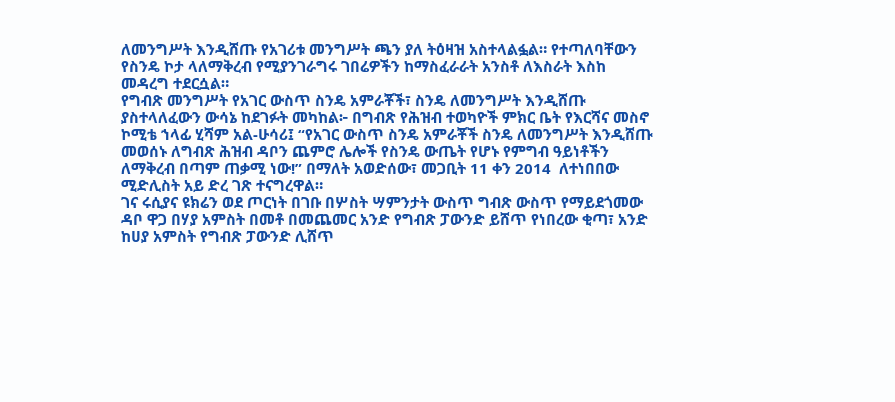ለመንግሥት እንዲሸጡ የአገሪቱ መንግሥት ጫን ያለ ትዕዛዝ አስተላልፏል። የተጣለባቸውን የስንዴ ኮታ ላለማቅረብ የሚያንገራግሩ ገበሬዎችን ከማስፈራራት አንስቶ ለእስራት እስከ መዳረግ ተደርሷል።
የግብጽ መንግሥት የአገር ውስጥ ስንዴ አምራቾች፣ ስንዴ ለመንግሥት እንዲሸጡ ያስተላለፈውን ውሳኔ ከደገፉት መካከል፦ በግብጽ የሕዝብ ተወካዮች ምክር ቤት የእርሻና መስኖ ኮሚቴ ኀላፊ ሂሻም አል-ሁሳሪ፤ “የአገር ውስጥ ስንዴ አምራቾች ስንዴ ለመንግሥት እንዲሸጡ መወሰኑ ለግብጽ ሕዝብ ዳቦን ጨምሮ ሌሎች የስንዴ ውጤት የሆኑ የምግብ ዓይነቶችን ለማቅረብ በጣም ጠቃሚ ነው!” በማለት አወድሰው፣ መጋቢት 11 ቀን 2014  ለተነበበው ሚድሊስት አይ ድረ ገጽ ተናግረዋል።
ገና ሩሲያና ዩክሬን ወደ ጦርነት በገቡ በሦስት ሣምንታት ውስጥ ግብጽ ውስጥ የማይደጎመው ዳቦ ዋጋ በሃያ አምስት በመቶ በመጨመር አንድ የግብጽ ፓውንድ ይሸጥ የነበረው ቂጣ፣ አንድ ከሀያ አምስት የግብጽ ፓውንድ ሊሸጥ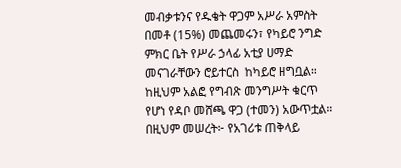መብቃቱንና የዱቄት ዋጋም አሥራ አምስት በመቶ (15%) መጨመሩን፣ የካይሮ ንግድ ምክር ቤት የሥራ ኃላፊ አቲያ ሀማድ መናገራቸውን ሮይተርስ  ከካይሮ ዘግቧል።
ከዚህም አልፎ የግብጽ መንግሥት ቁርጥ የሆነ የዳቦ መሸጫ ዋጋ (ተመን) አውጥቷል። በዚህም መሠረት፦ የአገሪቱ ጠቅላይ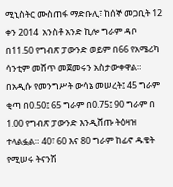ሚኒስትር ሙስጠፋ ማድቡሊ፣ ከሰኞ መጋቢት 12 ቀን 2014  አንስቶ አንድ ኪሎ ግራም ዳቦ በ11.50 የግብጽ ፓውንድ ወይም በ66 የአሜሪካ ሳንቲም መሸጥ መጀመሩን አስታውቀዋል።
በአዲሱ የመንግሥት ውሳኔ መሠረት፤ 45 ግራም ቂጣ በ0.50፤ 65 ግራም በ0.75፤ 90 ግራም በ 1.00 የግብጽ ፓውንድ እንዲሸጡ ትዕዛዝ ተላልፏል። 40፣ 60 እና 80 ግራም ከፊኖ ዱቄት የሚሠሩ ትናንሽ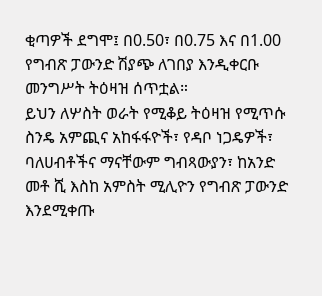ቂጣዎች ደግሞ፤ በ0.50፣ በ0.75 እና በ1.00 የግብጽ ፓውንድ ሽያጭ ለገበያ እንዲቀርቡ መንግሥት ትዕዛዝ ሰጥቷል።
ይህን ለሦስት ወራት የሚቆይ ትዕዛዝ የሚጥሱ ስንዴ አምጪና አከፋፋዮች፣ የዳቦ ነጋዴዎች፣ ባለሀብቶችና ማናቸውም ግብጻውያን፣ ከአንድ መቶ ሺ እስከ አምስት ሚሊዮን የግብጽ ፓውንድ እንደሚቀጡ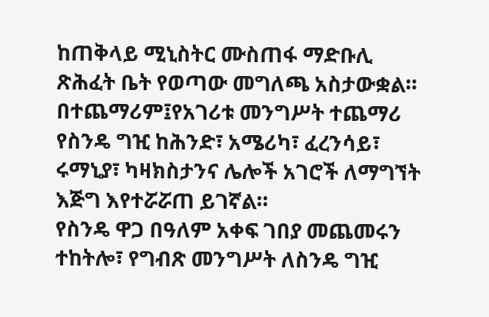ከጠቅላይ ሚኒስትር ሙስጠፋ ማድቡሊ ጽሕፈት ቤት የወጣው መግለጫ አስታውቋል።
በተጨማሪም፤የአገሪቱ መንግሥት ተጨማሪ የስንዴ ግዢ ከሕንድ፣ አሜሪካ፣ ፈረንሳይ፣ ሩማኒያ፣ ካዛክስታንና ሌሎች አገሮች ለማግኘት እጅግ እየተሯሯጠ ይገኛል።
የስንዴ ዋጋ በዓለም አቀፍ ገበያ መጨመሩን ተከትሎ፣ የግብጽ መንግሥት ለስንዴ ግዢ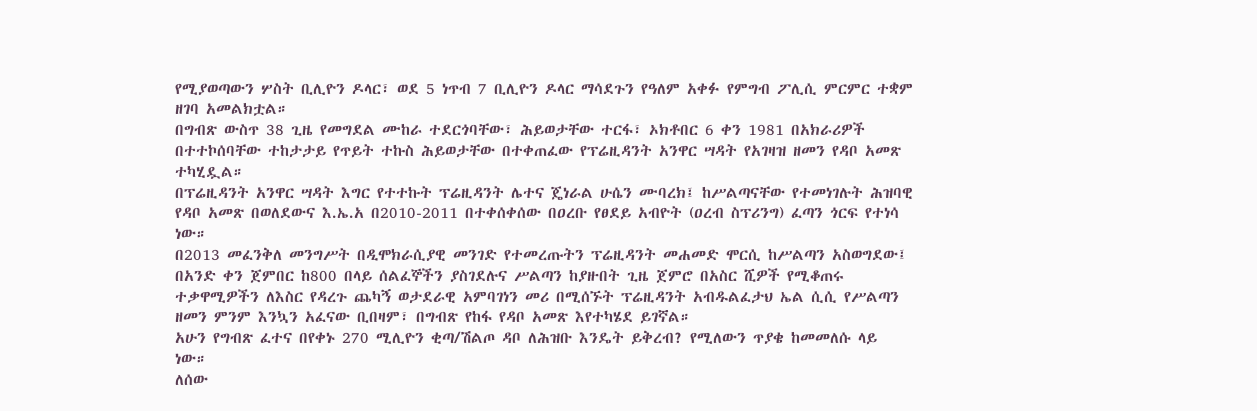የሚያወጣውን ሦስት ቢሊዮን ዶላር፣ ወደ 5 ነጥብ 7 ቢሊዮን ዶላር ማሳደጉን የዓለም አቀፉ የምግብ ፖሊሲ ምርምር ተቋም ዘገባ አመልክቷል።
በግብጽ ውስጥ 38 ጊዜ የመግደል ሙከራ ተደርጎባቸው፣ ሕይወታቸው ተርፋ፣ ኦክቶበር 6 ቀን 1981 በአክራሪዎች በተተኮሰባቸው ተከታታይ የጥይት ተኩስ ሕይወታቸው በተቀጠፈው የፕሬዚዳንት አንዋር ሣዳት የአገዛዝ ዘመን የዳቦ አመጽ ተካሂዷል።
በፕሬዚዳንት አንዋር ሣዳት እግር የተተኩት ፕሬዚዳንት ሌተና ጄነራል ሁሴን ሙባረክ፤ ከሥልጣናቸው የተመነገሉት ሕዝባዊ የዳቦ አመጽ በወለደውና እ.ኤ.አ በ2010-2011 በተቀሰቀሰው በዐረቡ የፀደይ አብዮት (ዐረብ ስፕሪንግ) ፈጣን ጎርፍ የተነሳ ነው።
በ2013 መፈንቅለ መንግሥት በዲሞክራሲያዊ መንገድ የተመረጡትን ፕሬዚዳንት መሐመድ ሞርሲ ከሥልጣን አስወግደው፤ በአንድ ቀን ጀምበር ከ800 በላይ ሰልፈኞችን ያስገደሉና ሥልጣን ከያዙበት ጊዜ ጀምሮ በአስር ሺዎች የሚቆጠሩ ተቃዋሚዎችን ለእስር የዳረጉ ጨካኝ ወታደራዊ አምባገነን መሪ በሚሰኙት ፕሬዚዳንት አብዱልፈታህ ኤል ሲሲ የሥልጣን ዘመን ምንም እንኳን አፈናው ቢበዛም፣ በግብጽ የከፋ የዳቦ አመጽ እየተካሄደ ይገኛል።
አሁን የግብጽ ፈተና በየቀኑ 270 ሚሊዮን ቂጣ/ሽልጦ ዳቦ ለሕዝቡ እንዴት ይቅረብ? የሚለውን ጥያቄ ከመመለሱ ላይ ነው።
ለሰው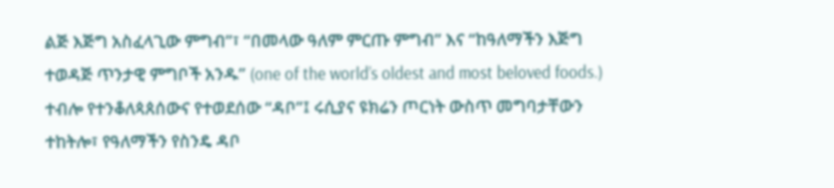ልጅ እጅግ አስፈላጊው ምግብ”፣ “በመላው ዓለም ምርጡ ምግብ” እና “ከዓለማችን እጅግ ተወዳጅ ጥንታዊ ምግቦች አንዱ” (one of the world’s oldest and most beloved foods.) ተብሎ የተንቆለጳጰሰውና የተወደሰው “ዳቦ”፤ ሩሲያና ዩክሬን ጦርነት ውስጥ መግባታቸውን ተከትሎ፣ የዓለማችን የስንዴ ዳቦ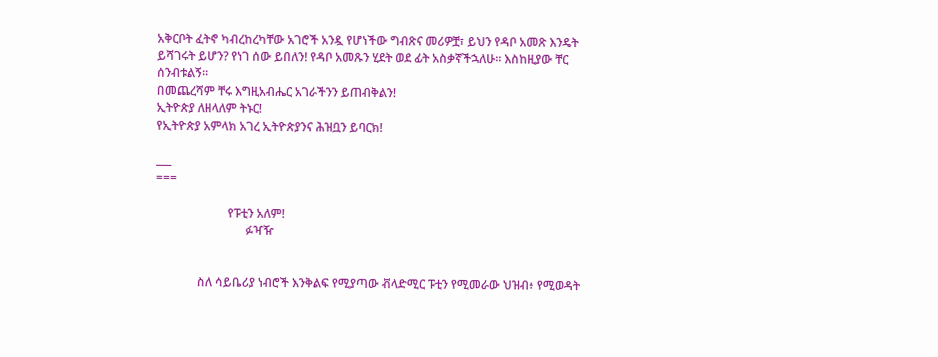አቅርቦት ፈትኖ ካብረከረካቸው አገሮች አንዷ የሆነችው ግብጽና መሪዎቿ፣ ይህን የዳቦ አመጽ እንዴት ይሻገሩት ይሆን? የነገ ሰው ይበለን! የዳቦ አመጹን ሂደት ወደ ፊት አስቃኛችኋለሁ። እስከዚያው ቸር ሰንብቱልኝ።
በመጨረሻም ቸሩ እግዚአብሔር አገራችንን ይጠብቅልን!
ኢትዮጵያ ለዘላለም ትኑር!
የኢትዮጵያ አምላክ አገረ ኢትዮጵያንና ሕዝቧን ይባርክ!

___
===

                        የፑቲን አለም!
                              ፉዣዥ


              ስለ ሳይቤሪያ ነብሮች እንቅልፍ የሚያጣው ቭላድሚር ፑቲን የሚመራው ህዝብ፥ የሚወዳት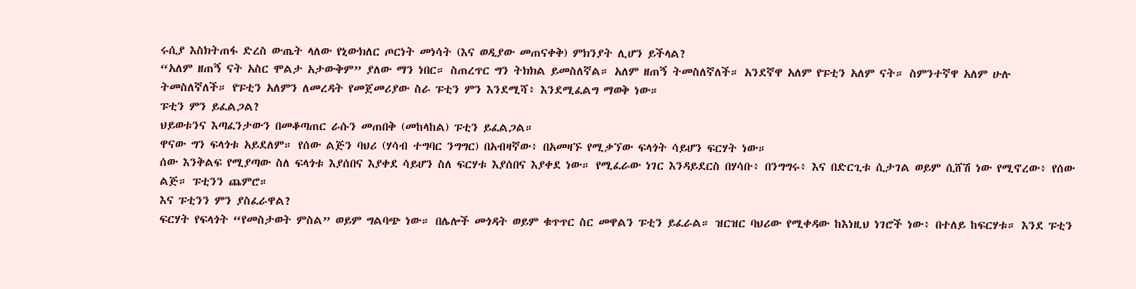ሩሲያ እስክትጠፋ ድረስ ውጤት ላለው የኒውክለር ጦርነት መነሳት (እና ወዲያው መጠናቀቅ) ምክንያት ሊሆን ይችላል?
“አለም ዘጠኝ ናት አስር ሞልታ አታውቅም” ያለው ማን ነበር። ስጠረጥር ግን ትክክል ይመስለኛል። አለም ዘጠኝ ትመስለኛለች። አንደኛዋ አለም የፑቲን አለም ናት። ስምንተኛዋ አለም ሁሉ ትመስለኛለች። የፑቲን አለምን ለመረዳት የመጀመሪያው ስራ ፑቲን ምን እንደሚሻ፥ እንደሚፈልግ ማወቅ ነው።
ፑቲን ምን ይፈልጋል?
ህይወቱንና እጣፈንታውን በመቆጣጠር ራሱን መጠበቅ (መከላከል) ፑቲን ይፈልጋል።
ዋናው ግን ፍላጎቱ አይደለም። የሰው ልጅን ባህሪ (ሃሳብ ተግባር ንግግር) በአብዛኛው፥ በአመዛኙ የሚቃኘው ፍላጎት ሳይሆን ፍርሃት ነው።
ሰው እንቅልፍ የሚያጣው ስለ ፍላጎቱ እያሰበና እያቀደ ሳይሆን ስለ ፍርሃቱ እያሰበና እያቀደ ነው። የሚፈራው ነገር እንዳይደርስ በሃሳቡ፥ በንግግሩ፥ እና በድርጊቱ ሲታገል ወይም ሲሸሽ ነው የሚኖረው፥ የሰው ልጅ። ፑቲንን ጨምሮ።
እና ፑቲንን ምን ያስፈራዋል?
ፍርሃት የፍላጎት “የመስታወት ምስል” ወይም ግልባጭ ነው። በሌሎች መጎዳት ወይም ቁጥጥር ስር መዋልን ፑቲን ይፈራል። ዝርዝር ባህሪው የሚቀዳው ከእነዚህ ነገሮች ነው፥ በተለይ ከፍርሃቱ። እንደ ፑቲን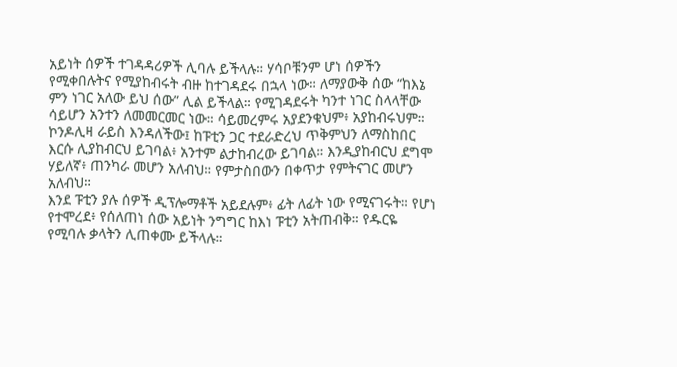አይነት ሰዎች ተገዳዳሪዎች ሊባሉ ይችላሉ። ሃሳቦቹንም ሆነ ሰዎችን የሚቀበሉትና የሚያከብሩት ብዙ ከተገዳደሩ በኋላ ነው። ለማያውቅ ሰው “ከእኔ ምን ነገር አለው ይህ ሰው” ሊል ይችላል። የሚገዳደሩት ካንተ ነገር ስላላቸው ሳይሆን አንተን ለመመርመር ነው። ሳይመረምሩ አያደንቁህም፥ አያከብሩህም።
ኮንዶሊዛ ራይስ እንዳለችው፤ ከፑቲን ጋር ተደራድረህ ጥቅምህን ለማስከበር እርሱ ሊያከብርህ ይገባል፥ አንተም ልታከብረው ይገባል። እንዲያከብርህ ደግሞ ሃይለኛ፥ ጠንካራ መሆን አለብህ። የምታስበውን በቀጥታ የምትናገር መሆን አለብህ።
እንደ ፑቲን ያሉ ሰዎች ዲፕሎማቶች አይደሉም፥ ፊት ለፊት ነው የሚናገሩት። የሆነ የተሞረደ፥ የሰለጠነ ሰው አይነት ንግግር ከእነ ፑቲን አትጠብቅ። የዱርዬ የሚባሉ ቃላትን ሊጠቀሙ ይችላሉ።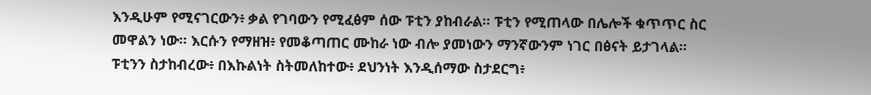እንዲሁም የሚናገርውን፥ ቃል የገባውን የሚፈፅም ሰው ፑቲን ያከብራል። ፑቲን የሚጠላው በሌሎች ቁጥጥር ስር መዋልን ነው። እርሱን የማዘዝ፥ የመቆጣጠር ሙከራ ነው ብሎ ያመነውን ማንኛውንም ነገር በፅናት ይታገላል።
ፑቲንን ስታከብረው፥ በእኩልነት ስትመለከተው፥ ደህንነት እንዲሰማው ስታደርግ፥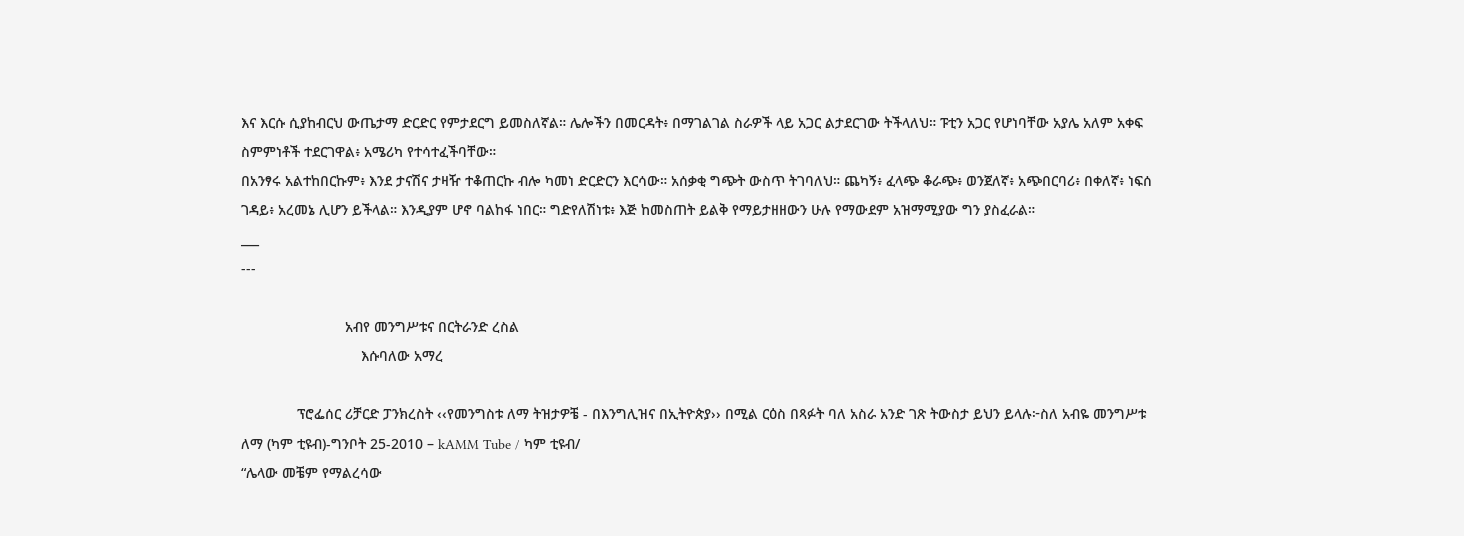እና እርሱ ሲያከብርህ ውጤታማ ድርድር የምታደርግ ይመስለኛል። ሌሎችን በመርዳት፥ በማገልገል ስራዎች ላይ አጋር ልታደርገው ትችላለህ። ፑቲን አጋር የሆነባቸው አያሌ አለም አቀፍ ስምምነቶች ተደርገዋል፥ አሜሪካ የተሳተፈችባቸው።
በአንፃሩ አልተከበርኩም፥ እንደ ታናሽና ታዛዥ ተቆጠርኩ ብሎ ካመነ ድርድርን እርሳው። አሰቃቂ ግጭት ውስጥ ትገባለህ። ጨካኝ፥ ፈላጭ ቆራጭ፥ ወንጀለኛ፥ አጭበርባሪ፥ በቀለኛ፥ ነፍሰ ገዳይ፥ አረመኔ ሊሆን ይችላል። እንዲያም ሆኖ ባልከፋ ነበር። ግድየለሽነቱ፥ እጅ ከመስጠት ይልቅ የማይታዘዘውን ሁሉ የማውደም አዝማሚያው ግን ያስፈራል።
___
---

                          አብየ መንግሥቱና በርትራንድ ረስል
                              እሱባለው አማረ

              ፕሮፌሰር ሪቻርድ ፓንክረስት ‹‹የመንግስቱ ለማ ትዝታዎቼ - በእንግሊዝና በኢትዮጵያ›› በሚል ርዕስ በጻፉት ባለ አስራ አንድ ገጽ ትውስታ ይህን ይላሉ፦ስለ አብዬ መንግሥቱ ለማ (ካም ቲዩብ)-ግንቦት 25-2010 – kAMM Tube / ካም ቲዩብ/
“ሌላው መቼም የማልረሳው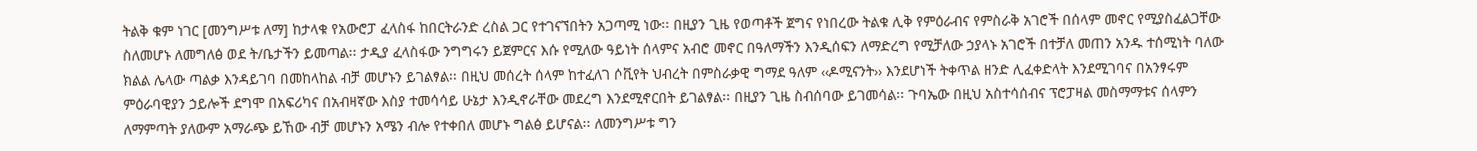ትልቅ ቁም ነገር [መንግሥቱ ለማ] ከታላቁ የአውሮፓ ፈላስፋ ከበርትራንድ ረስል ጋር የተገናኘበትን አጋጣሚ ነው፡፡ በዚያን ጊዜ የወጣቶች ጀግና የነበረው ትልቁ ሊቅ የምዕራብና የምስራቅ አገሮች በሰላም መኖር የሚያስፈልጋቸው ስለመሆኑ ለመግለፅ ወደ ት/ቤታችን ይመጣል፡፡ ታዲያ ፈላስፋው ንግግሩን ይጀምርና እሱ የሚለው ዓይነት ሰላምና አብሮ መኖር በዓለማችን እንዲሰፍን ለማድረግ የሚቻለው ኃያላኑ አገሮች በተቻለ መጠን አንዱ ተሰሚነት ባለው ክልል ሌላው ጣልቃ እንዳይገባ በመከላከል ብቻ መሆኑን ይገልፃል፡፡ በዚህ መሰረት ሰላም ከተፈለገ ሶቪየት ህብረት በምስራቃዊ ግማደ ዓለም ‹‹ዶሚናንት›› እንደሆነች ትቀጥል ዘንድ ሊፈቀድላት እንደሚገባና በአንፃሩም ምዕራባዊያን ኃይሎች ደግሞ በአፍሪካና በአብዛኛው እስያ ተመሳሳይ ሁኔታ እንዲኖራቸው መደረግ እንደሚኖርበት ይገልፃል፡፡ በዚያን ጊዜ ስብሰባው ይገመሳል፡፡ ጉባኤው በዚህ አስተሳሰብና ፕሮፓዛል መስማማቱና ሰላምን ለማምጣት ያለውም አማራጭ ይኸው ብቻ መሆኑን አሜን ብሎ የተቀበለ መሆኑ ግልፅ ይሆናል፡፡ ለመንግሥቱ ግን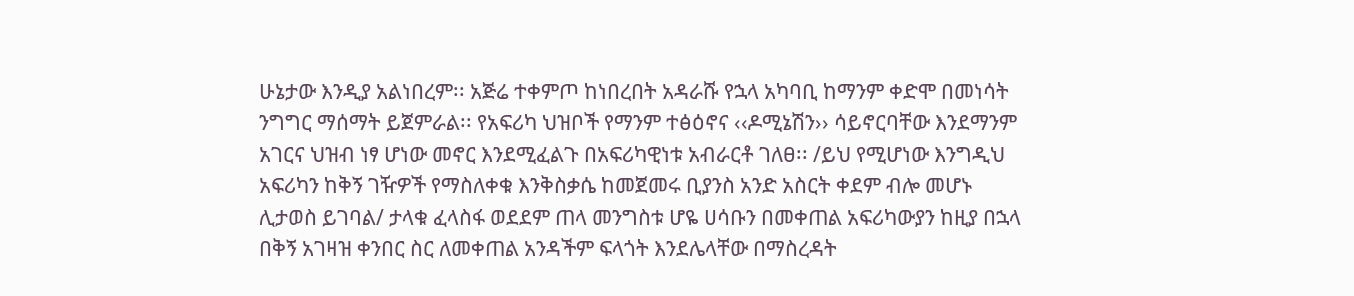ሁኔታው እንዲያ አልነበረም፡፡ አጅሬ ተቀምጦ ከነበረበት አዳራሹ የኋላ አካባቢ ከማንም ቀድሞ በመነሳት ንግግር ማሰማት ይጀምራል፡፡ የአፍሪካ ህዝቦች የማንም ተፅዕኖና ‹‹ዶሚኔሽን›› ሳይኖርባቸው እንደማንም አገርና ህዝብ ነፃ ሆነው መኖር እንደሚፈልጉ በአፍሪካዊነቱ አብራርቶ ገለፀ፡፡ /ይህ የሚሆነው እንግዲህ አፍሪካን ከቅኝ ገዥዎች የማስለቀቁ እንቅስቃሴ ከመጀመሩ ቢያንስ አንድ አስርት ቀደም ብሎ መሆኑ ሊታወስ ይገባል/ ታላቁ ፈላስፋ ወደደም ጠላ መንግስቱ ሆዬ ሀሳቡን በመቀጠል አፍሪካውያን ከዚያ በኋላ በቅኝ አገዛዝ ቀንበር ስር ለመቀጠል አንዳችም ፍላጎት እንደሌላቸው በማስረዳት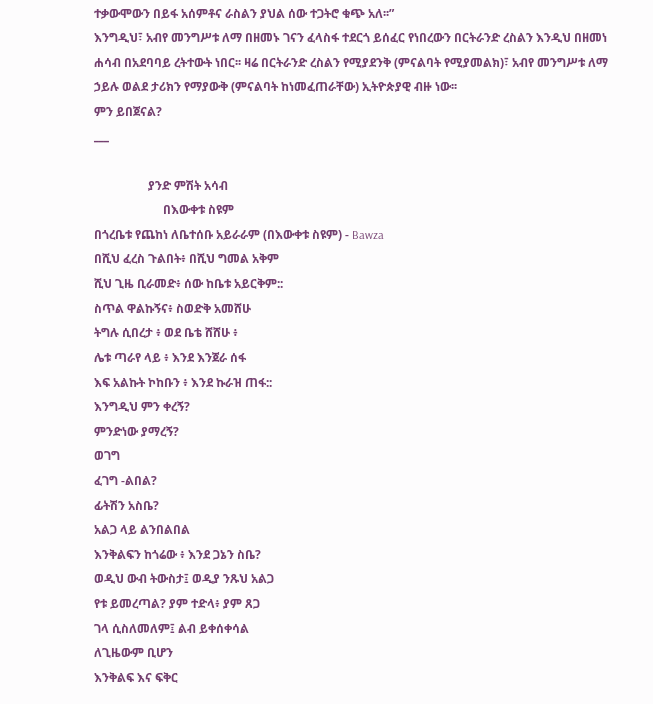ተቃውሞውን በይፋ አሰምቶና ራስልን ያህል ሰው ተጋትሮ ቁጭ አለ፡፡”
እንግዲህ፣ አብየ መንግሥቱ ለማ በዘመኑ ገናን ፈላስፋ ተደርጎ ይሰፈር የነበረውን በርትራንድ ረስልን እንዲህ በዘመነ ሐሳብ በአደባባይ ረትተውት ነበር፡፡ ዛሬ በርትራንድ ረስልን የሚያደንቅ (ምናልባት የሚያመልክ)፣ አብየ መንግሥቱ ለማ ኃይሉ ወልደ ታሪክን የማያውቅ (ምናልባት ከነመፈጠራቸው) ኢትዮጵያዊ ብዙ ነው፡፡
ምን ይበጀናል?
___

                  ያንድ ምሽት አሳብ
                       በእውቀቱ ስዩም
በጎረቤቱ የጨከነ ለቤተሰቡ አይራራም (በእውቀቱ ስዩም) - Bawza
በሺህ ፈረስ ጉልበት፥ በሺህ ግመል አቅም
ሺህ ጊዜ ቢራመድ፥ ሰው ከቤቱ አይርቅም::
ስጥል ዋልኩኝና፥ ስወድቅ አመሸሁ
ትግሉ ሲበረታ ፥ ወደ ቤቴ ሸሸሁ ፥
ሌቱ ጣራየ ላይ ፥ እንደ እንጀራ ሰፋ
እፍ አልኩት ኮከቡን ፥ እንደ ኩራዝ ጠፋ::
እንግዲህ ምን ቀረኝ?
ምንድነው ያማረኝ?
ወገግ
ፈገግ -ልበል?
ፊትሽን አስቤ?
አልጋ ላይ ልንበልበል
እንቅልፍን ከጎሬው ፥ እንደ ጋኔን ስቤ?
ወዲህ ውብ ትውስታ፤ ወዲያ ንጹህ አልጋ
የቱ ይመረጣል? ያም ተድላ፥ ያም ጸጋ
ገላ ሲስለመለም፤ ልብ ይቀሰቀሳል
ለጊዜውም ቢሆን
እንቅልፍ እና ፍቅር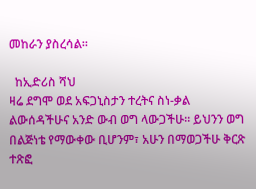መከራን ያስረሳል።

  ከኢድሪስ ሻህ
ዛሬ ደግሞ ወደ አፍጋኒስታን ተረትና ስነ-ቃል ልውሰዳችሁና አንድ ውብ ወግ ላውጋችሁ። ይህንን ወግ በልጅነቴ የማውቀው ቢሆንም፣ አሁን በማወጋችሁ ቅርጽ ተጽፎ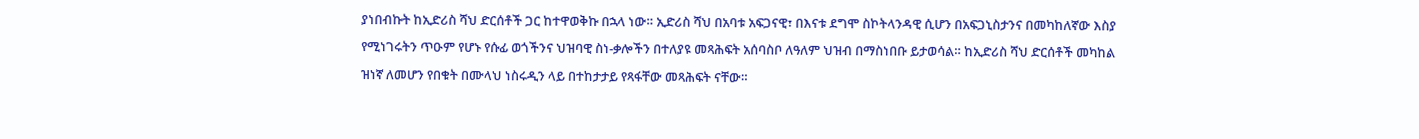ያነበብኩት ከኢድሪስ ሻህ ድርሰቶች ጋር ከተዋወቅኩ በኋላ ነው። ኢድሪስ ሻህ በአባቱ አፍጋናዊ፣ በእናቱ ደግሞ ስኮትላንዳዊ ሲሆን በአፍጋኒስታንና በመካከለኛው እስያ የሚነገሩትን ጥዑም የሆኑ የሱፊ ወጎችንና ህዝባዊ ስነ-ቃሎችን በተለያዩ መጻሕፍት አሰባስቦ ለዓለም ህዝብ በማስነበቡ ይታወሳል። ከኢድሪስ ሻህ ድርሰቶች መካከል ዝነኛ ለመሆን የበቁት በሙላህ ነስሩዲን ላይ በተከታታይ የጻፋቸው መጻሕፍት ናቸው።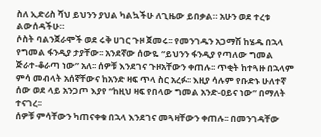ስለ ኢድሪስ ሻህ ይህንን ያህል ካልኳችሁ ለጊዜው ይበቃል። አሁን ወደ ተረቱ ልውሰዳችሁ።
ሶስት ባልንጀራሞች ወደ ሩቅ ሀገር ጉዞ ጀመሩ፡፡ የመንገዱን አጋማሽ ከሄዱ በኋላ የግመል ፋንዲያ ታያቸው፡፡ አንደኛው ሰውዬ “ይህንን ፋንዲያ የጣለው ግመል ጅራተ-ቆራጣ ነው” አለ፡፡ ሰዎቹ እንደገና ጉዞአቸውን ቀጠሉ፡፡ ጥቂት ከተጓዙ በኋላም ምሳ መብላት አሰኛቸውና ከአንድ ዛፍ ጥላ ስር አረፉ፡፡ እዚያ ሳሉም የቡድኑ ሁለተኛ ሰው ወደ ላይ አንጋጦ እያየ “ከዚህ ዛፍ የበላው ግመል አንድ-ዐይና ነው” በማለት ተናገረ፡፡
ሰዎቹ ምሳቸውን ካጠናቀቁ በኋላ እንደገና መጓዛቸውን ቀጠሉ፡፡ በመንገዳቸው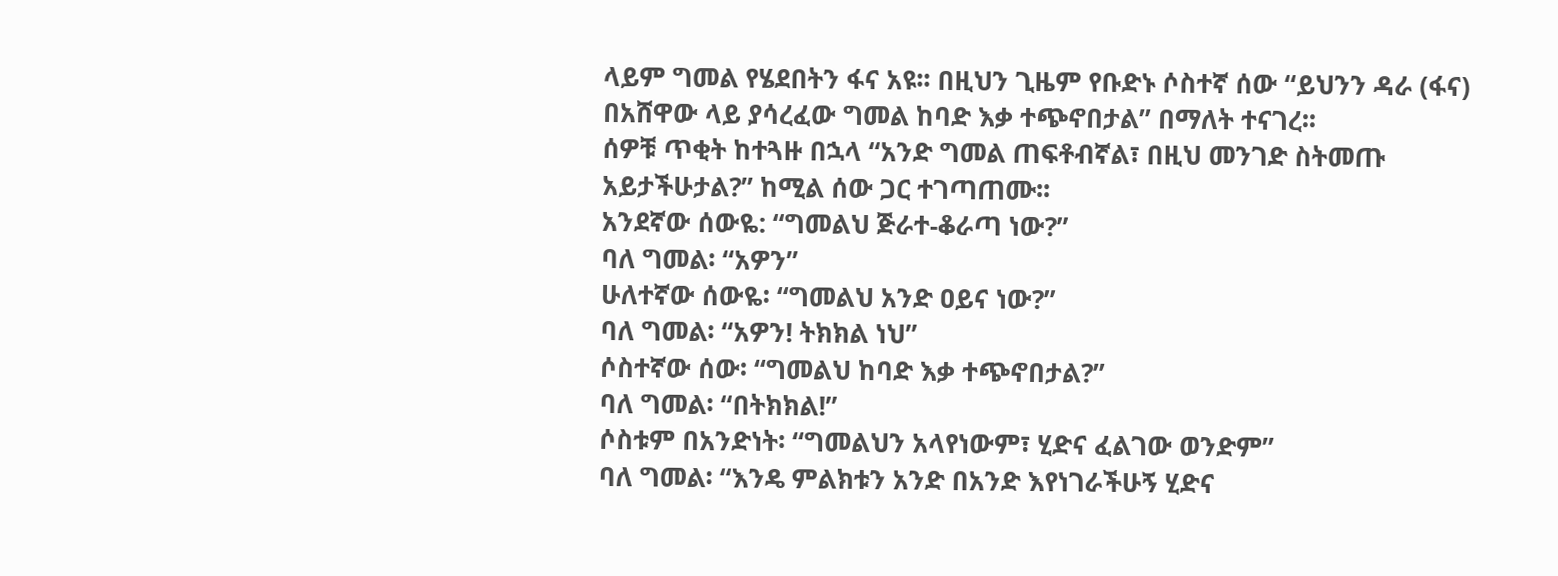ላይም ግመል የሄደበትን ፋና አዩ፡፡ በዚህን ጊዜም የቡድኑ ሶስተኛ ሰው “ይህንን ዳራ (ፋና) በአሸዋው ላይ ያሳረፈው ግመል ከባድ እቃ ተጭኖበታል” በማለት ተናገረ፡፡
ሰዎቹ ጥቂት ከተጓዙ በኋላ “አንድ ግመል ጠፍቶብኛል፣ በዚህ መንገድ ስትመጡ አይታችሁታል?” ከሚል ሰው ጋር ተገጣጠሙ፡፡
አንደኛው ሰውዬ: “ግመልህ ጅራተ-ቆራጣ ነው?”
ባለ ግመል፡ “አዎን”
ሁለተኛው ሰውዬ፡ “ግመልህ አንድ ዐይና ነው?”
ባለ ግመል፡ “አዎን! ትክክል ነህ”
ሶስተኛው ሰው፡ “ግመልህ ከባድ እቃ ተጭኖበታል?”
ባለ ግመል፡ “በትክክል!”
ሶስቱም በአንድነት፡ “ግመልህን አላየነውም፣ ሂድና ፈልገው ወንድም”
ባለ ግመል፡ “እንዴ ምልክቱን አንድ በአንድ እየነገራችሁኝ ሂድና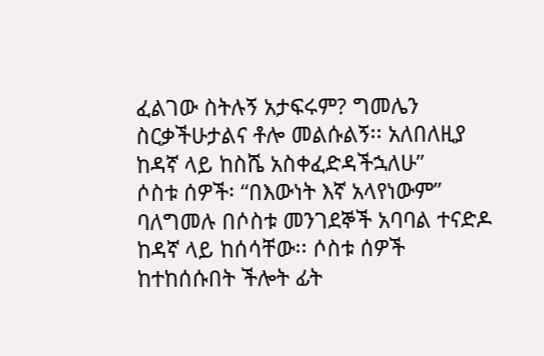ፈልገው ስትሉኝ አታፍሩም? ግመሌን ስርቃችሁታልና ቶሎ መልሱልኝ፡፡ አለበለዚያ ከዳኛ ላይ ከስሼ አስቀፈድዳችኋለሁ”
ሶስቱ ሰዎች፡ “በእውነት እኛ አላየነውም”
ባለግመሉ በሶስቱ መንገደኞች አባባል ተናድዶ ከዳኛ ላይ ከሰሳቸው፡፡ ሶስቱ ሰዎች ከተከሰሱበት ችሎት ፊት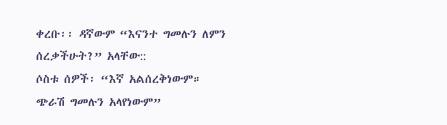ቀረቡ፡፡ ዳኛውም “እናንተ ግመሉን ለምን ሰረቃችሁት?” አላቸው::
ሶስቱ ሰዎች፡ “እኛ አልሰረቅነውም። ጭራሽ ግመሉን አላየነውም”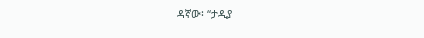ዳኛው፡ “ታዲያ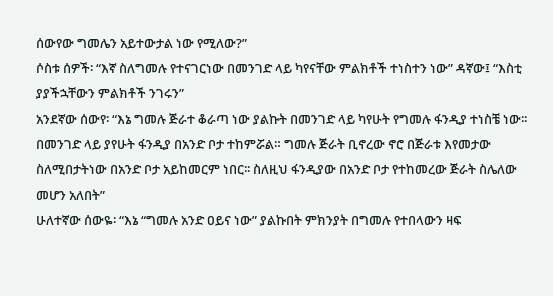ሰውየው ግመሌን አይተውታል ነው የሚለው?”
ሶስቱ ሰዎች፡ “እኛ ስለግመሉ የተናገርነው በመንገድ ላይ ካየናቸው ምልክቶች ተነስተን ነው” ዳኛው፤ “እስቲ ያያችኋቸውን ምልክቶች ንገሩን”
አንደኛው ሰውየ፡ “እኔ ግመሉ ጅራተ ቆራጣ ነው ያልኩት በመንገድ ላይ ካየሁት የግመሉ ፋንዲያ ተነስቼ ነው፡፡ በመንገድ ላይ ያየሁት ፋንዲያ በአንድ ቦታ ተከምሯል። ግመሉ ጅራት ቢኖረው ኖሮ በጅራቱ እየመታው ስለሚበታትነው በአንድ ቦታ አይከመርም ነበር፡፡ ስለዚህ ፋንዲያው በአንድ ቦታ የተከመረው ጅራት ስሌለው መሆን አለበት”
ሁለተኛው ሰውዬ፡ “እኔ “ግመሉ አንድ ዐይና ነው” ያልኩበት ምክንያት በግመሉ የተበላውን ዛፍ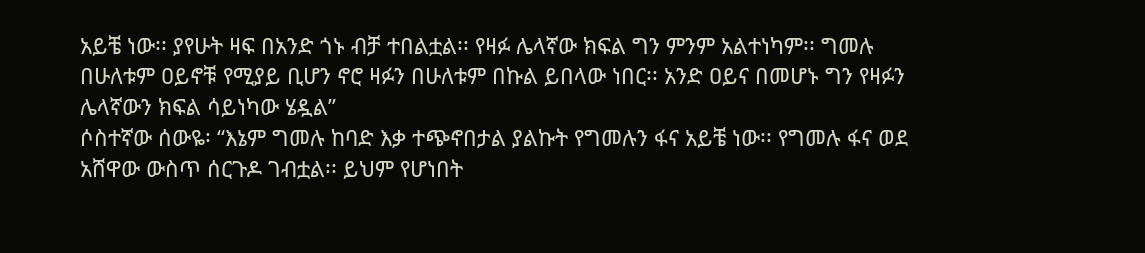አይቼ ነው፡፡ ያየሁት ዛፍ በአንድ ጎኑ ብቻ ተበልቷል፡፡ የዛፉ ሌላኛው ክፍል ግን ምንም አልተነካም፡፡ ግመሉ በሁለቱም ዐይኖቹ የሚያይ ቢሆን ኖሮ ዛፉን በሁለቱም በኩል ይበላው ነበር፡፡ አንድ ዐይና በመሆኑ ግን የዛፉን ሌላኛውን ክፍል ሳይነካው ሄዷል”
ሶስተኛው ሰውዬ፡ “እኔም ግመሉ ከባድ እቃ ተጭኖበታል ያልኩት የግመሉን ፋና አይቼ ነው፡፡ የግመሉ ፋና ወደ አሸዋው ውስጥ ሰርጉዶ ገብቷል፡፡ ይህም የሆነበት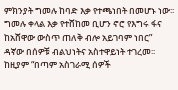ምክንያት ግመሉ ከባድ እቃ የተጫነበት በመሆኑ ነው፡፡ ግመሉ ቀላል እቃ የተሸከመ ቢሆን ኖሮ የእግሩ ፋና ከአሸዋው ውስጥ ጠለቅ ብሎ አይገባም ነበር”
ዳኛው በሰዎቹ ብልህነትና አስተዋይነት ተገረመ፡፡ ከዚያም “በጣም አስገራሚ ሰዎች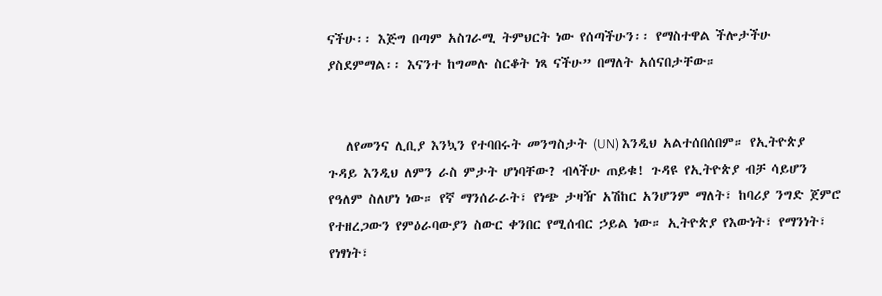ናችሁ፡፡ እጅግ በጣም አስገራሚ ትምህርት ነው የሰጣችሁን፡፡ የማስተዋል ችሎታችሁ ያስደምማል፡፡ እናንተ ከግመሉ ስርቆት ነጻ ናችሁ” በማለት አሰናበታቸው።


   ለየመንና ሊቢያ እንኳን የተባበሩት መንግስታት (UN) እንዲህ አልተሰበሰበም። የኢትዮጵያ ጉዳይ እንዲህ ለምን ራስ ምታት ሆነባቸው? ብላችሁ ጠይቁ! ጉዳዩ የኢትዮጵያ ብቻ ሳይሆን የዓለም ስለሆነ ነው። የኛ ማንሰራራት፣ የነጭ ታዛዥ አሽከር አንሆንም ማለት፣ ከባሪያ ንግድ ጀምሮ የተዘረጋውን የምዕራባውያን ስውር ቀንበር የሚሰብር ኃይል ነው። ኢትዮጵያ የእውነት፣ የማንነት፣ የነፃነት፣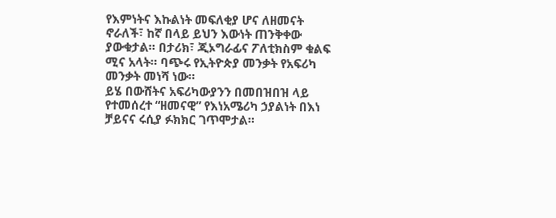የእምነትና እኩልነት መፍለቂያ ሆና ለዘመናት ኖራለች፣ ከኛ በላይ ይህን እውነት ጠንቅቀው ያውቁታል። በታሪክ፣ ጂኦግራፊና ፖለቲክስም ቁልፍ ሚና አላት። ባጭሩ የኢትዮጵያ መንቃት የአፍሪካ መንቃት መነሻ ነው።
ይሄ በውሸትና አፍሪካውያንን በመበዝበዝ ላይ የተመሰረተ “ዘመናዊ” የእነአሜሪካ ኃያልነት በእነ ቻይናና ሩሲያ ፉክክር ገጥሞታል።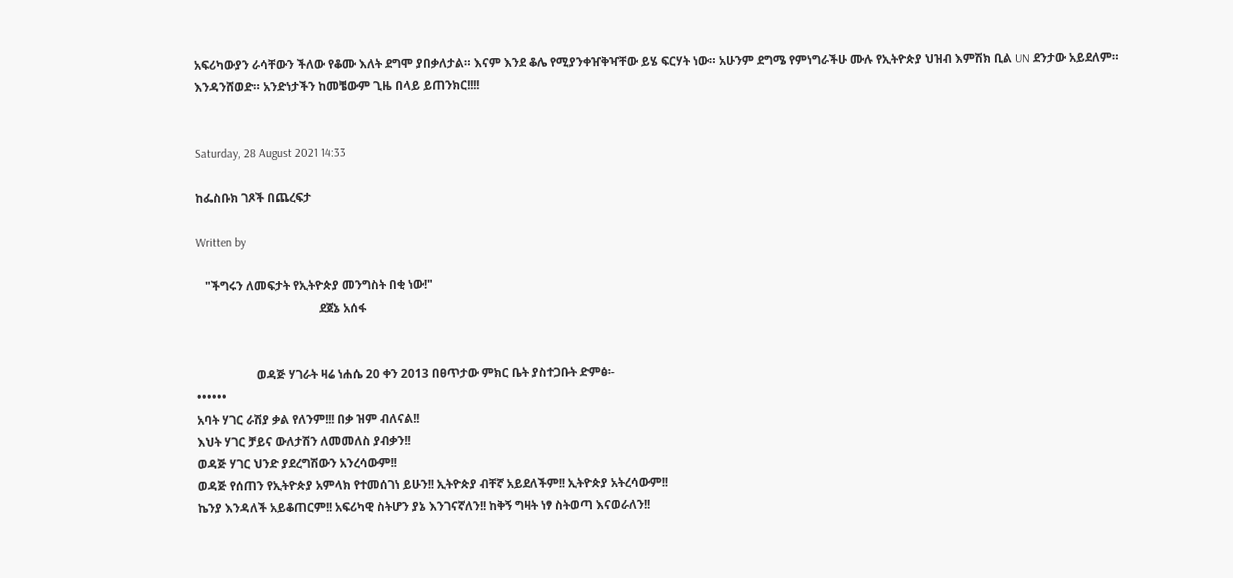አፍሪካውያን ራሳቸውን ችለው የቆሙ እለት ደግሞ ያበቃለታል። እናም እንደ ቆሌ የሚያንቀዠቅዣቸው ይሄ ፍርሃት ነው። አሁንም ደግሜ የምነግራችሁ ሙሉ የኢትዮጵያ ህዝብ እምሽክ ቢል UN ደንታው አይደለም። እንዳንሸወድ። አንድነታችን ከመቼውም ጊዜ በላይ ይጠንክር!!!!


Saturday, 28 August 2021 14:33

ከፌስቡክ ገጾች በጨረፍታ

Written by

   "ችግሩን ለመፍታት የኢትዮጵያ መንግስት በቂ ነው!"
                                         ደጀኔ አሰፋ


                    ወዳጅ ሃገራት ዛሬ ነሐሴ 20 ቀን 2013 በፀጥታው ምክር ቤት ያስተጋቡት ድምፅ፡-
••••••
አባት ሃገር ራሽያ ቃል የለንም!!! በቃ ዝም ብለናል!!
እህት ሃገር ቻይና ውለታሽን ለመመለስ ያብቃን!!
ወዳጅ ሃገር ህንድ ያደረግሽውን አንረሳውም!!
ወዳጅ የሰጠን የኢትዮጵያ አምላክ የተመሰገነ ይሁን!! ኢትዮጵያ ብቸኛ አይደለችም!! ኢትዮጵያ አትረሳውም!!
ኬንያ እንዳለች አይቆጠርም!! አፍሪካዊ ስትሆን ያኔ እንገናኛለን!! ከቅኝ ግዛት ነፃ ስትወጣ እናወራለን!!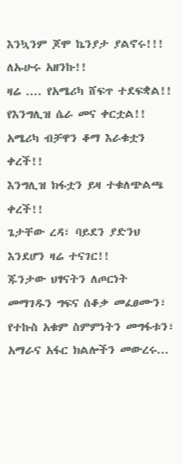እንኳንም ጆሞ ኬንያታ ያልኖሩ!!! ለኡሁሩ አዘንኩ!!
ዛሬ .... የአሜሪካ ሸፍጥ ተደፍቋል!!
የእንግሊዝ ሴራ መና ቀርቷል!!
አሜሪካ ብቻዋን ቆማ እራቁቷን ቀረች!!
እንግሊዝ ክፋቷን ይዛ ተቁለጭልጫ ቀረች!!
ጌታቸው ረዳ፣ ባይደን ያድንህ እንደሆን ዛሬ ተናገር!!
ጁንታው ህፃናትን ለጦርነት መማገዱን ግፍና ሰቆቃ መፈፀሙን፣  የተኩስ አቁም ስምምነትን መግፋቱን፣ አማራና አፋር ክልሎችን መውረሩ...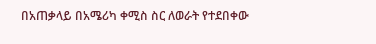በአጠቃላይ በአሜሪካ ቀሚስ ስር ለወራት የተደበቀው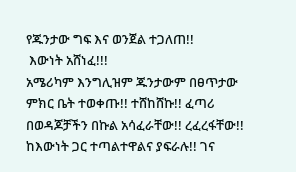የጁንታው ግፍ እና ወንጀል ተጋለጠ!!
 እውነት አሸነፈ!!!
አሜሪካም እንግሊዝም ጁንታውም በፀጥታው ምክር ቤት ተወቀጡ!! ተሸከሸኩ!! ፈጣሪ በወዳጆቻችን በኩል አሳፈራቸው!! ረፈረፋቸው!! ከእውነት ጋር ተጣልተዋልና ያፍራሉ!! ገና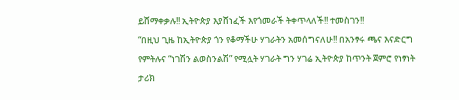ይሸማቀቃሉ!! ኢትዮጵያ እያሸነፈች እየጎመራች ትቀጥላለች!! ተመስገን!!
“በዚህ ጊዜ ከኢትዮጵያ ጎን የቆማችሁ ሃገራትን አመሰግናለሁ!! በአንፃሩ ጫና እናድርግ የምትሉና “ነገሽን ልወስንልሽ” የሚሏት ሃገራት ግን ሃገሬ ኢትዮጵያ ከጥንት ጀምሮ የነፃነት ታሪክ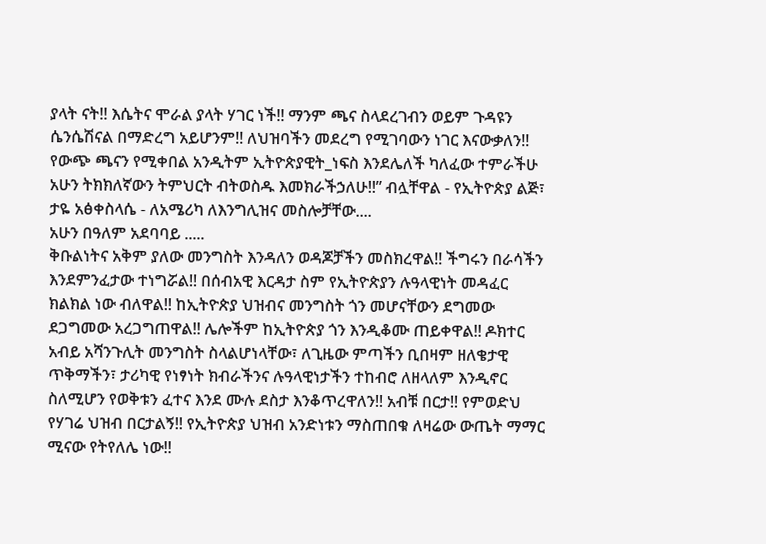ያላት ናት!! እሴትና ሞራል ያላት ሃገር ነች!! ማንም ጫና ስላደረገብን ወይም ጉዳዩን ሴንሴሽናል በማድረግ አይሆንም!! ለህዝባችን መደረግ የሚገባውን ነገር እናውቃለን!! የውጭ ጫናን የሚቀበል አንዲትም ኢትዮጵያዊት_ነፍስ እንደሌለች ካለፈው ተምራችሁ አሁን ትክክለኛውን ትምህርት ብትወስዱ እመክራችኃለሁ!!” ብሏቸዋል - የኢትዮጵያ ልጅ፣ ታዬ አፅቀስላሴ - ለአሜሪካ ለእንግሊዝና መስሎቻቸው....
አሁን በዓለም አደባባይ .....
ቅቡልነትና አቅም ያለው መንግስት እንዳለን ወዳጆቻችን መስክረዋል!! ችግሩን በራሳችን እንደምንፈታው ተነግሯል!! በሰብአዊ እርዳታ ስም የኢትዮጵያን ሉዓላዊነት መዳፈር ክልክል ነው ብለዋል!! ከኢትዮጵያ ህዝብና መንግስት ጎን መሆናቸውን ደግመው ደጋግመው አረጋግጠዋል!! ሌሎችም ከኢትዮጵያ ጎን እንዲቆሙ ጠይቀዋል!! ዶክተር አብይ አሻንጉሊት መንግስት ስላልሆነላቸው፣ ለጊዜው ምጣችን ቢበዛም ዘለቄታዊ ጥቅማችን፣ ታሪካዊ የነፃነት ክብራችንና ሉዓላዊነታችን ተከብሮ ለዘላለም እንዲኖር ስለሚሆን የወቅቱን ፈተና እንደ ሙሉ ደስታ እንቆጥረዋለን!! አብቹ በርታ!! የምወድህ የሃገሬ ህዝብ በርታልኝ!! የኢትዮጵያ ህዝብ አንድነቱን ማስጠበቁ ለዛሬው ውጤት ማማር ሚናው የትየለሌ ነው!!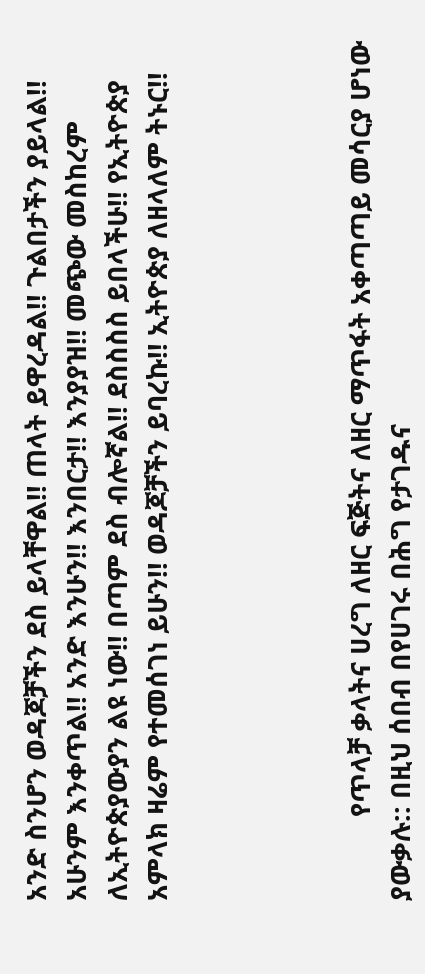አንድ ስንሆን ወዳጆቻችን ደስ ይላቸዋል!! ጠላት ይዋረዳል!! ጉልበታችን ያይላል!! አሁንም እንቀጥል!! አንድ እንሁን!! እንበርታ!! እንያያዝ!! መጭው መስከረም ለኢትዮጵያውያን ልዩ ነው!! በጣም ደስ ብሎኛል!! ደስስስስ ይበላችሁ!! የኢትዮጵያ አምላክ ዛሬም የተመሰገነ ይሁን!! ወዳጆቻችን ይባረኩ!! ኢትዮጵያ ለዘላለም ትኑር!!




            የጥላቻ ቃላትና ሀረግ ለዘር ፍጅትና ለዘር ማጥፋት አቀጣጣይ መሳርያ ሆነው ያውቃሉ:: በዚህ ሰበብ በየሀገሩ በሕግ የታገዱና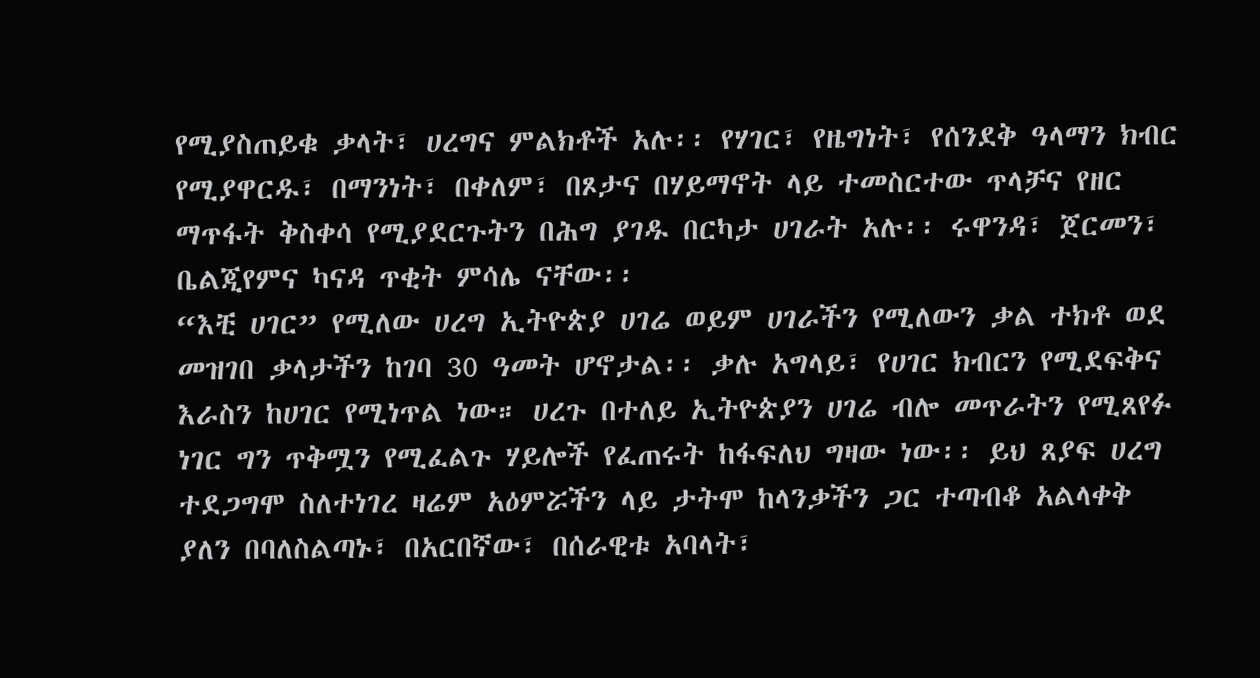የሚያስጠይቁ ቃላት፣ ሀረግና ምልክቶች አሉ፡፡ የሃገር፣ የዜግነት፣ የሰንደቅ ዓላማን ክብር የሚያዋርዱ፣ በማንነት፣ በቀለም፣ በጾታና በሃይማኖት ላይ ተመስርተው ጥላቻና የዘር ማጥፋት ቅስቀሳ የሚያደርጉትን በሕግ ያገዱ በርካታ ሀገራት አሉ፡፡ ሩዋንዳ፣ ጀርመን፣ ቤልጂየምና ካናዳ ጥቂት ምሳሌ ናቸው፡፡
“እቺ ሀገር” የሚለው ሀረግ ኢትዮጵያ ሀገሬ ወይም ሀገራችን የሚለውን ቃል ተክቶ ወደ መዝገበ ቃላታችን ከገባ 30 ዓመት ሆኖታል፡፡ ቃሉ አግላይ፣ የሀገር ክብርን የሚደፍቅና እራስን ከሀገር የሚነጥል ነው። ሀረጉ በተለይ ኢትዮጵያን ሀገሬ ብሎ መጥራትን የሚጸየፉ ነገር ግን ጥቅሟን የሚፈልጉ ሃይሎች የፈጠሩት ከፋፍለህ ግዛው ነው፡፡ ይህ ጸያፍ ሀረግ ተደጋግሞ ስለተነገረ ዛሬም አዕምሯችን ላይ ታትሞ ከላንቃችን ጋር ተጣብቆ አልላቀቅ ያለን በባለስልጣኑ፣ በአርበኛው፣ በሰራዊቱ አባላት፣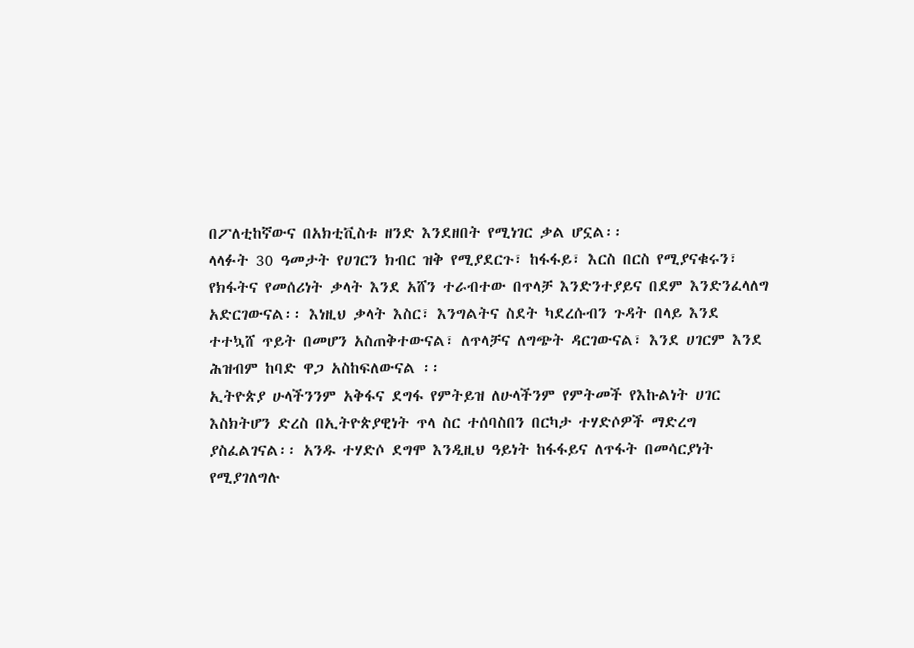በፖለቲከኛውና በአክቲቪስቱ ዘንድ እንደዘበት የሚነገር ቃል ሆኗል፡፡
ላላፉት 30 ዓመታት የሀገርን ክብር ዝቅ የሚያደርጉ፣ ከፋፋይ፣ እርስ በርስ የሚያናቁሩን፣ የክፋትና የመሰሪነት ቃላት እንደ አሸን ተራብተው በጥላቻ እንድንተያይና በደም እንድንፈላለግ አድርገውናል፡፡ እነዚህ ቃላት እስር፣ እንግልትና ስደት ካደረሱብን ጉዳት በላይ እንደ ተተኳሸ ጥይት በመሆን አስጠቅተውናል፣ ለጥላቻና ለግጭት ዳርገውናል፣ እንደ ሀገርም እንደ ሕዝብም ከባድ ዋጋ አስከፍለውናል ፡፡
ኢትዮጵያ ሁላችንንም አቅፋና ደግፋ የምትይዝ ለሁላችንም የምትመች የእኩልነት ሀገር እስክትሆን ድረስ በኢትዮጵያዊነት ጥላ ስር ተሰባስበን በርካታ ተሃድሶዎች ማድረግ ያስፈልገናል፡፡ አንዱ ተሃድሶ ደግሞ እንዲዚህ ዓይነት ከፋፋይና ለጥፋት በመሳርያነት የሚያገለግሉ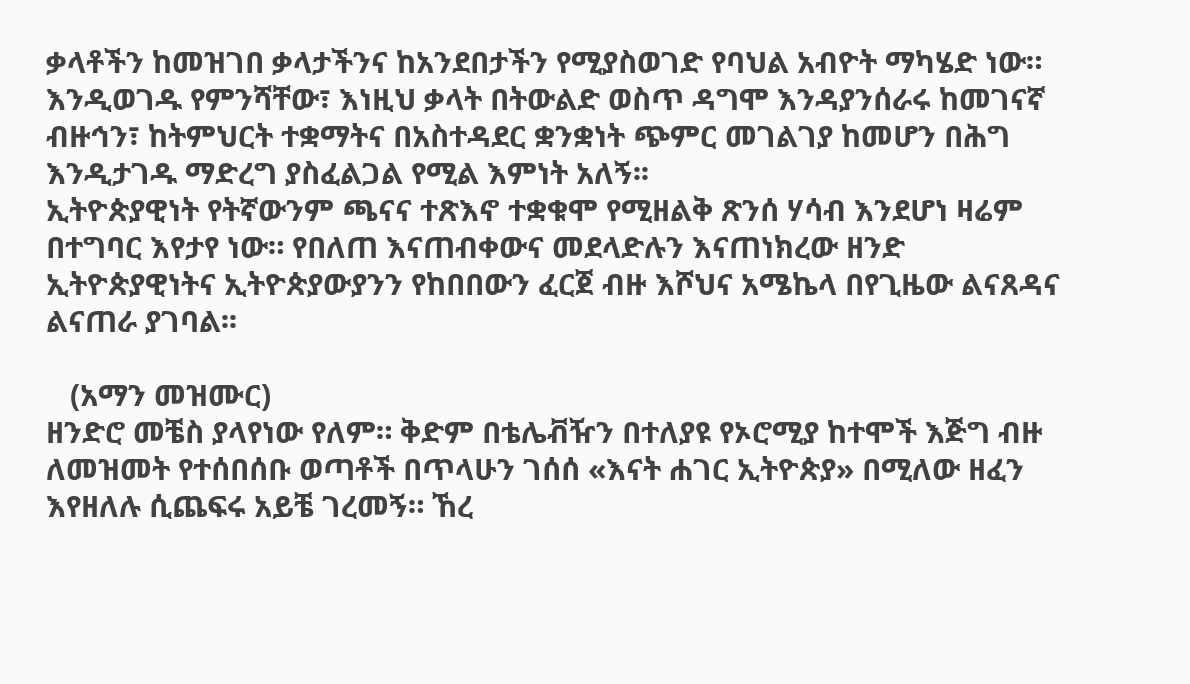ቃላቶችን ከመዝገበ ቃላታችንና ከአንደበታችን የሚያስወገድ የባህል አብዮት ማካሄድ ነው።
እንዲወገዱ የምንሻቸው፣ እነዚህ ቃላት በትውልድ ወስጥ ዳግሞ እንዳያንሰራሩ ከመገናኛ ብዙኅን፣ ከትምህርት ተቋማትና በአስተዳደር ቋንቋነት ጭምር መገልገያ ከመሆን በሕግ እንዲታገዱ ማድረግ ያስፈልጋል የሚል እምነት አለኝ፡፡
ኢትዮጵያዊነት የትኛውንም ጫናና ተጽእኖ ተቋቁሞ የሚዘልቅ ጽንሰ ሃሳብ እንደሆነ ዛሬም በተግባር እየታየ ነው። የበለጠ እናጠብቀውና መደላድሉን እናጠነክረው ዘንድ ኢትዮጵያዊነትና ኢትዮጵያውያንን የከበበውን ፈርጀ ብዙ እሾህና አሜኬላ በየጊዜው ልናጸዳና ልናጠራ ያገባል፡፡

   (አማን መዝሙር)
ዘንድሮ መቼስ ያላየነው የለም። ቅድም በቴሌቭዥን በተለያዩ የኦሮሚያ ከተሞች እጅግ ብዙ ለመዝመት የተሰበሰቡ ወጣቶች በጥላሁን ገሰሰ «እናት ሐገር ኢትዮጵያ» በሚለው ዘፈን እየዘለሉ ሲጨፍሩ አይቼ ገረመኝ። ኸረ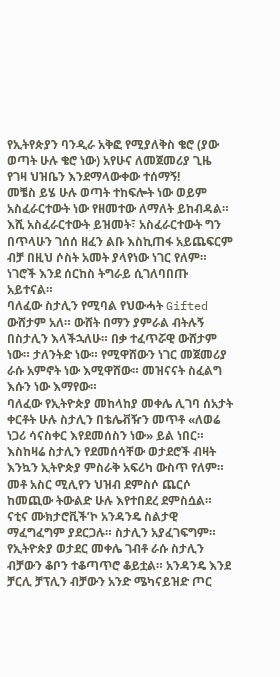የኢትየጵያን ባንዲራ አቅፎ የሚያለቅስ ቄሮ (ያው ወጣት ሁሉ ቄሮ ነው) አየሁና ለመጀመሪያ ጊዜ የገዛ ህዝቤን እንደማላውቀው ተሰማኝ!
መቼስ ይሄ ሁሉ ወጣት ተከፍሎት ነው ወይም አስፈራርተውት ነው የዘመተው ለማለት ይከብዳል። እሺ አስፈራርተውት ይዝመት፣ አስፈራርተውት ግን በጥላሁን ገሰሰ ዘፈን ልቡ እስኪጠፋ አይጨፍርም
ብቻ በዚህ ሶስት አመት ያላየነው ነገር የለም። ነገሮች እንደ ሰርከስ ትግራይ ሲገለባበጡ አይተናል።
ባለፈው ስታሊን የሚባል የህውሓት Gifted ውሸታም አለ። ውሸት በማን ያምራል ብትሉኝ በስታሊን እላችኋለሁ። በቃ ተፈጥሯዊ ውሸታም ነው። ታለንትድ ነው። የሚዋሸውን ነገር መጀመሪያ ራሱ አምኖት ነው እሚዋሸው። መዝናናት ስፈልግ እሱን ነው እማየው።
ባለፈው የኢትዮጵያ መከላከያ መቀሌ ሊገባ ሰአታት ቀርቶት ሁሉ ስታሊን በቴሌቭዥን መጥቶ «ለወሬ ነጋሪ ሳናስቀር እየደመሰስን ነው» ይል ነበር። እስከዛሬ ስታሊን የደመሰሳቸው ወታደሮች ብዛት እንኳን ኢትዮጵያ ምስራቅ አፍሪካ ውስጥ የለም። መቶ አስር ሚሊየን ህዝብ ደምስሶ ጨርሶ ከመጪው ትውልድ ሁሉ እየተበደረ ደምስሷል። ናቲና ሙክታሮቪች’ኮ አንዳንዴ ስልታዊ ማፈግፈግም ያደርጋሉ። ስታሊን አያፈገፍግም። የኢትዮጵያ ወታደር መቀሌ ገብቶ ራሱ ስታሊን ብቻውን ቆቦን ተቆጣጥሮ ቆይቷል። አንዳንዴ እንደ ቻርሊ ቻፕሊን ብቻውን አንድ ሜካናይዝድ ጦር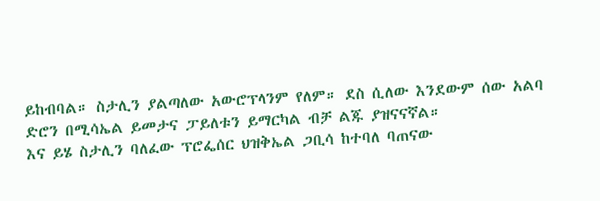ይከብባል። ስታሊን ያልጣለው አውሮፕላንም የለም። ደስ ሲለው እንደውም ሰው አልባ ድሮን በሚሳኤል ይመታና ፓይለቱን ይማርካል ብቻ ልጁ ያዝናናኛል።
እና ይሄ ስታሊን ባለፈው ፕሮፌሰር ህዝቅኤል ጋቢሳ ከተባለ ባጠናው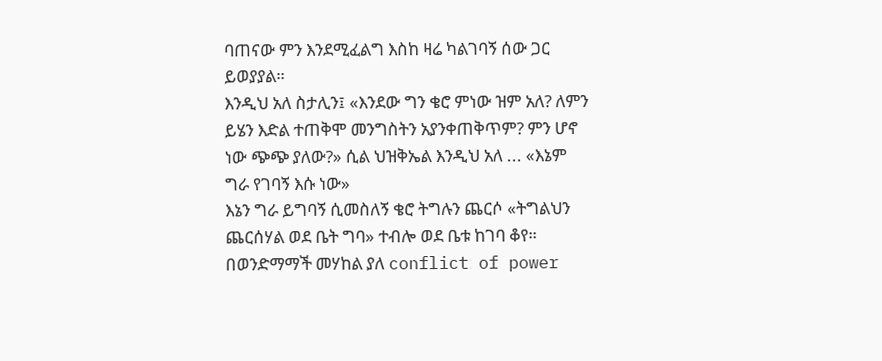ባጠናው ምን እንደሚፈልግ እስከ ዛሬ ካልገባኝ ሰው ጋር ይወያያል።
እንዲህ አለ ስታሊን፤ «እንደው ግን ቄሮ ምነው ዝም አለ? ለምን ይሄን እድል ተጠቅሞ መንግስትን አያንቀጠቅጥም? ምን ሆኖ ነው ጭጭ ያለው?» ሲል ህዝቅኤል እንዲህ አለ ... «እኔም ግራ የገባኝ እሱ ነው»
እኔን ግራ ይግባኝ ሲመስለኝ ቄሮ ትግሉን ጨርሶ «ትግልህን ጨርሰሃል ወደ ቤት ግባ» ተብሎ ወደ ቤቱ ከገባ ቆየ። በወንድማማች መሃከል ያለ conflict of power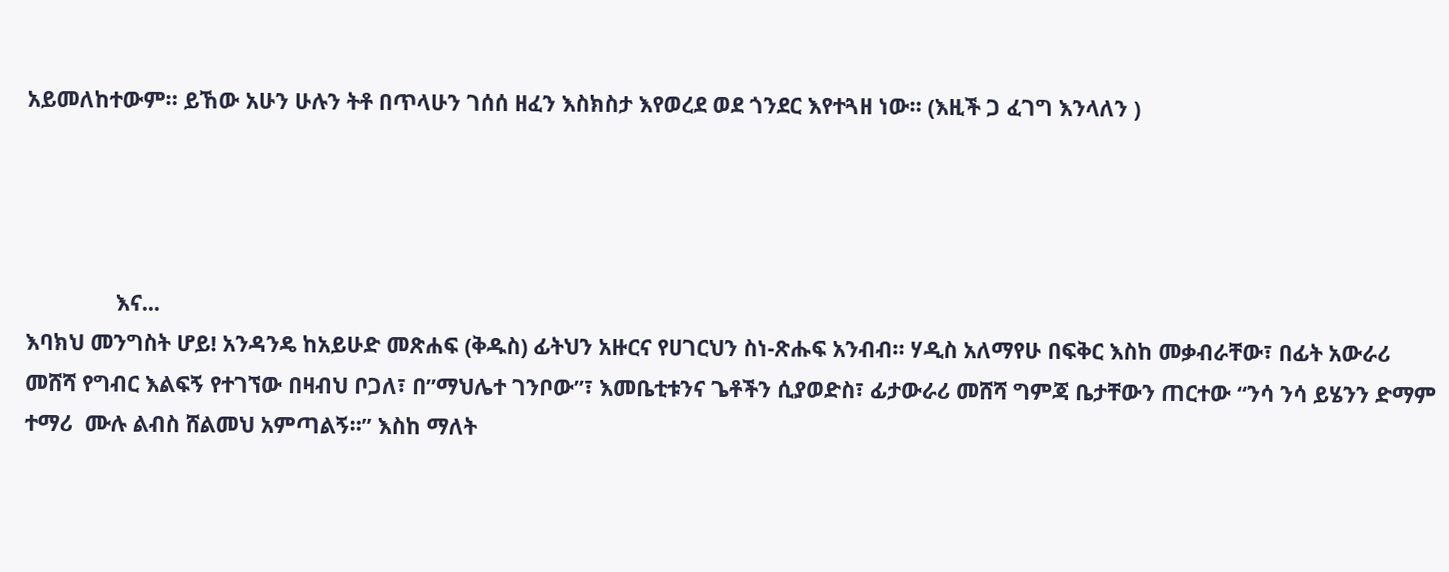አይመለከተውም። ይኸው አሁን ሁሉን ትቶ በጥላሁን ገሰሰ ዘፈን እስክስታ እየወረደ ወደ ጎንደር እየተጓዘ ነው። (እዚች ጋ ፈገግ እንላለን )




               እና...
እባክህ መንግስት ሆይ! አንዳንዴ ከአይሁድ መጽሐፍ (ቅዱስ) ፊትህን አዙርና የሀገርህን ስነ-ጽሑፍ አንብብ። ሃዲስ አለማየሁ በፍቅር እስከ መቃብራቸው፣ በፊት አውራሪ መሸሻ የግብር እልፍኝ የተገኘው በዛብህ ቦጋለ፣ በ”ማህሌተ ገንቦው”፣ እመቤቲቱንና ጌቶችን ሲያወድስ፣ ፊታውራሪ መሸሻ ግምጃ ቤታቸውን ጠርተው “ንሳ ንሳ ይሄንን ድማም ተማሪ  ሙሉ ልብስ ሸልመህ አምጣልኝ።” እስከ ማለት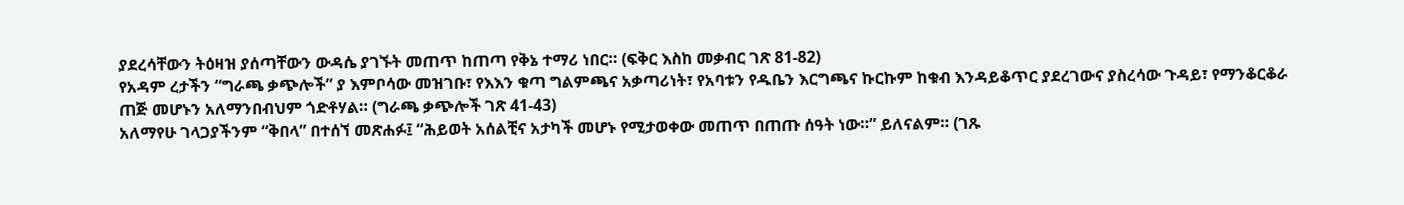ያደረሳቸውን ትዕዛዝ ያሰጣቸውን ውዳሴ ያገኙት መጠጥ ከጠጣ የቅኔ ተማሪ ነበር። (ፍቅር እስከ መቃብር ገጽ 81-82)
የአዳም ረታችን “ግራጫ ቃጭሎች” ያ እምቦሳው መዝገቡ፣ የእእን ቁጣ ግልምጫና አቃጣሪነት፣ የአባቱን የዱቤን እርግጫና ኩርኩም ከቁብ እንዳይቆጥር ያደረገውና ያስረሳው ጉዳይ፣ የማንቆርቆራ ጠጅ መሆኑን አለማንበብህም ጎድቶሃል። (ግራጫ ቃጭሎች ገጽ 41-43)
አለማየሁ ገላጋያችንም “ቅበላ” በተሰኘ መጽሐፉ፤ “ሕይወት አሰልቺና አታካች መሆኑ የሚታወቀው መጠጥ በጠጡ ሰዓት ነው።” ይለናልም። (ገጹ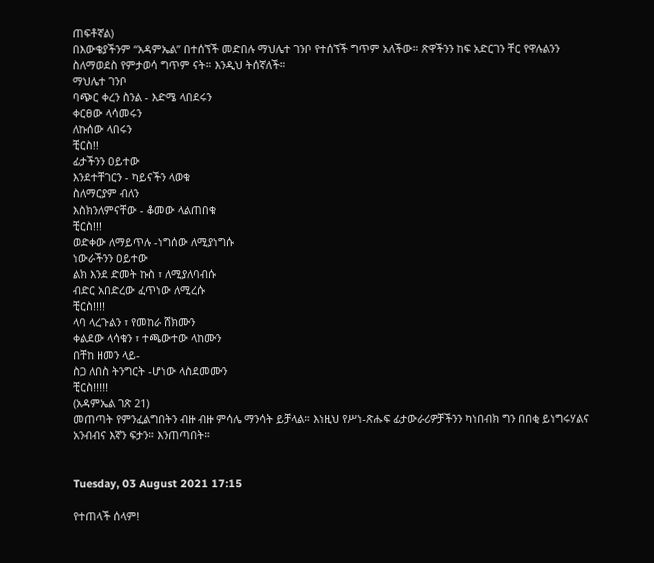ጠፍቶኛል)
በእውቄያችንም “አዳምኤል” በተሰኘች መድበሉ ማህሌተ ገንቦ የተሰኘች ግጥም አለችው። ጽዋችንን ከፍ አድርገን ቸር የዋሉልንን ስለማወደስ የምታወሳ ግጥም ናት። እንዲህ ትሰኛለች።
ማህሌተ ገንቦ
ባጭር ቀረን ስንል - እድሜ ላበደሩን
ቀርፀው ላሳመሩን
ለኩሰው ላበሩን
ቺርስ!!
ፊታችንን ዐይተው
እንደተቸገርን - ካይናችን ላወቁ
ስለማርያም ብለን
እስክንለምናቸው - ቆመው ላልጠበቁ
ቺርስ!!!
ወድቀው ለማይጥሉ -ነግሰው ለሚያነግሱ
ነውራችንን ዐይተው
ልክ እንደ ድመት ኩስ ፣ ለሚያለባብሱ
ብድር አበድረው ፈጥነው ለሚረሱ
ቺርስ!!!!
ላባ ላረጉልን ፣ የመከራ ሸክሙን
ቀልደው ላሳቁን ፣ ተጫውተው ላከሙን
በቸከ ዘመን ላይ-
ስጋ ለበስ ትንግርት -ሆነው ላስደመሙን
ቺርስ!!!!!
(አዳምኤል ገጽ 21)
መጠጣት የምንፈልግበትን ብዙ ብዙ ምሳሌ ማንሳት ይቻላል። እነዚህ የሥነ-ጽሑፍ ፊታውራሪዎቻችንን ካነበብክ ግን በበቂ ይነግሩሃልና አንብብና እኛን ፍታን። እንጠጣበት።


Tuesday, 03 August 2021 17:15

የተጠላች ሰላም!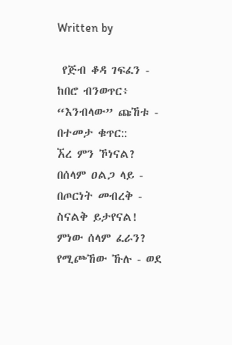Written by

 የጅብ ቆዳ ገፍፈን - ከበሮ ብንወጥር፥
“እንብላው” ጩኸቱ - በተመታ ቁጥር::
ኧረ ምን ኾነናል?
በሰላም ዐልጋ ላይ - በጦርነት መብረቅ - ስናልቅ ይታየናል!
ምነው ሰላም ፈራን?
የሚጮኸው ኹሉ - ወደ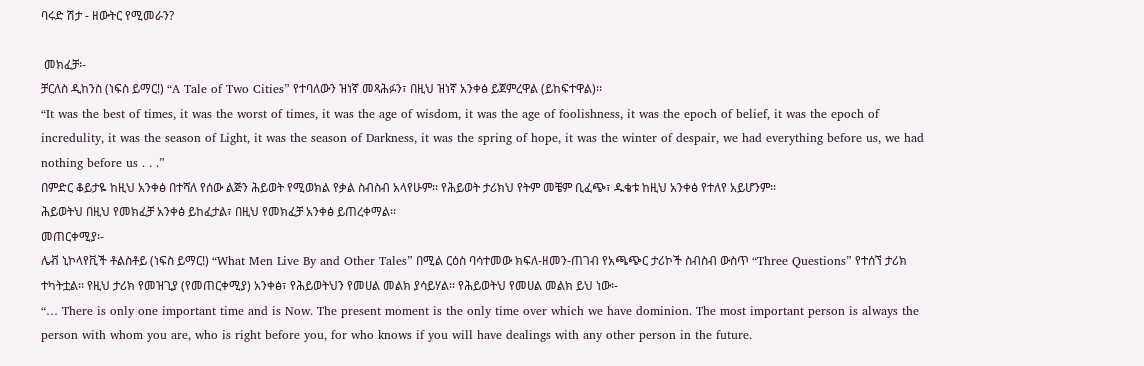ባሩድ ሽታ - ዘውትር የሚመራን?

 መክፈቻ፡-
ቻርለስ ዲከንስ (ነፍስ ይማር!) “A Tale of Two Cities” የተባለውን ዝነኛ መጻሕፉን፣ በዚህ ዝነኛ አንቀፅ ይጀምረዋል (ይከፍተዋል)፡፡
“It was the best of times, it was the worst of times, it was the age of wisdom, it was the age of foolishness, it was the epoch of belief, it was the epoch of incredulity, it was the season of Light, it was the season of Darkness, it was the spring of hope, it was the winter of despair, we had everything before us, we had nothing before us . . .”
በምድር ቆይታዬ ከዚህ አንቀፅ በተሻለ የሰው ልጅን ሕይወት የሚወክል የቃል ስብስብ አላየሁም፡፡ የሕይወት ታሪክህ የትም መቼም ቢፈጭ፣ ዱቄቱ ከዚህ አንቀፅ የተለየ አይሆንም፡፡
ሕይወትህ በዚህ የመክፈቻ አንቀፅ ይከፈታል፣ በዚህ የመክፈቻ አንቀፅ ይጠረቀማል፡፡
መጠርቀሚያ፡-
ሌቭ ኒኮላየቪች ቶልስቶይ (ነፍስ ይማር!) “What Men Live By and Other Tales” በሚል ርዕስ ባሳተመው ክፍለ-ዘመን-ጠገብ የአጫጭር ታሪኮች ስብስብ ውስጥ “Three Questions” የተሰኘ ታሪክ ተካትቷል፡፡ የዚህ ታሪክ የመዝጊያ (የመጠርቀሚያ) አንቀፅ፣ የሕይወትህን የመሀል መልክ ያሳይሃል፡፡ የሕይወትህ የመሀል መልክ ይህ ነው፡-
“… There is only one important time and is Now. The present moment is the only time over which we have dominion. The most important person is always the person with whom you are, who is right before you, for who knows if you will have dealings with any other person in the future.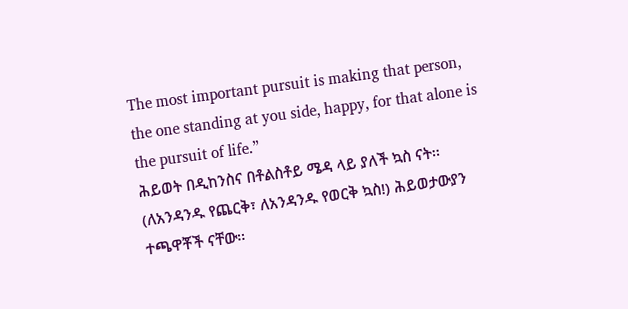The most important pursuit is making that person, the one standing at you side, happy, for that alone is the pursuit of life.”
ሕይወት በዲከንስና በቶልስቶይ ሜዳ ላይ ያለች ኳስ ናት፡፡ (ለአንዳንዱ የጨርቅ፣ ለአንዳንዱ የወርቅ ኳስ!) ሕይወታውያን ተጫዋቾች ናቸው፡፡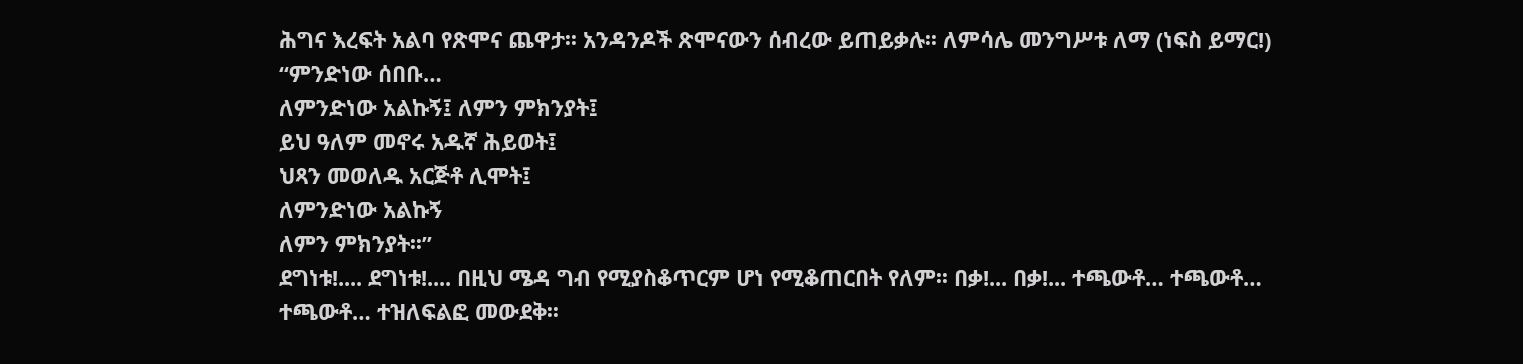ሕግና እረፍት አልባ የጽሞና ጨዋታ፡፡ አንዳንዶች ጽሞናውን ሰብረው ይጠይቃሉ፡፡ ለምሳሌ መንግሥቱ ለማ (ነፍስ ይማር!)
“ምንድነው ሰበቡ…
ለምንድነው አልኩኝ፤ ለምን ምክንያት፤
ይህ ዓለም መኖሩ አዱኛ ሕይወት፤
ህጻን መወለዱ አርጅቶ ሊሞት፤
ለምንድነው አልኩኝ
ለምን ምክንያት፡፡”
ደግነቱ!.... ደግነቱ!.... በዚህ ሜዳ ግብ የሚያስቆጥርም ሆነ የሚቆጠርበት የለም፡፡ በቃ!... በቃ!... ተጫውቶ… ተጫውቶ…
ተጫውቶ… ተዝለፍልፎ መውደቅ፡፡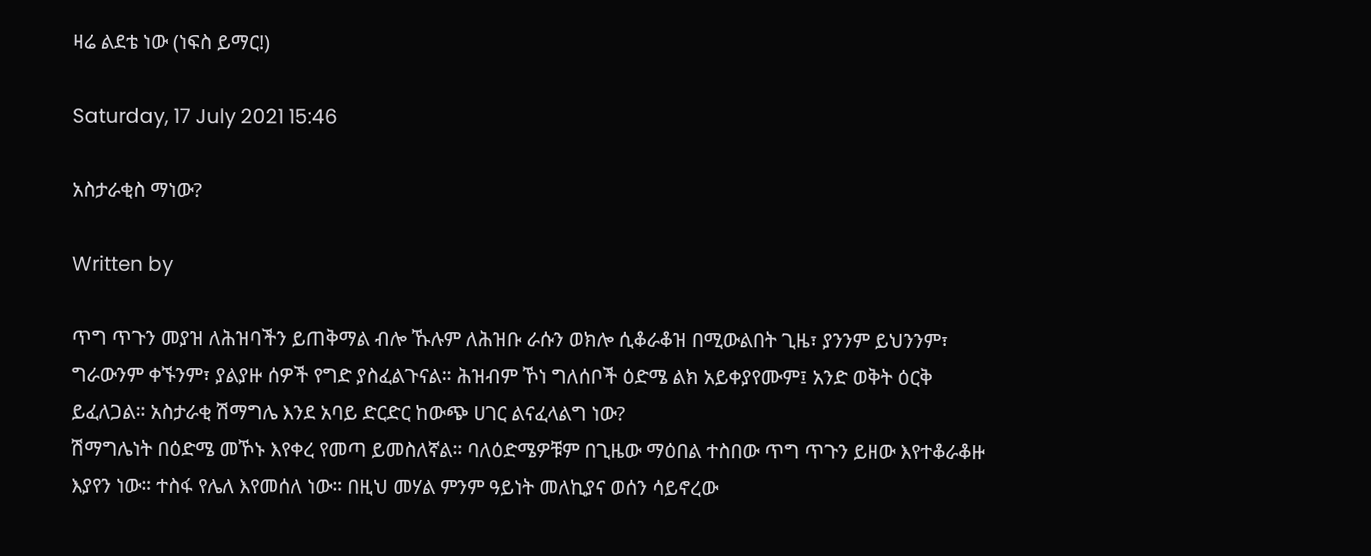ዛሬ ልደቴ ነው (ነፍስ ይማር!)

Saturday, 17 July 2021 15:46

አስታራቂስ ማነው?

Written by

ጥግ ጥጉን መያዝ ለሕዝባችን ይጠቅማል ብሎ ኹሉም ለሕዝቡ ራሱን ወክሎ ሲቆራቆዝ በሚውልበት ጊዜ፣ ያንንም ይህንንም፣ ግራውንም ቀኙንም፣ ያልያዙ ሰዎች የግድ ያስፈልጉናል። ሕዝብም ኾነ ግለሰቦች ዕድሜ ልክ አይቀያየሙም፤ አንድ ወቅት ዕርቅ ይፈለጋል። አስታራቂ ሽማግሌ እንደ አባይ ድርድር ከውጭ ሀገር ልናፈላልግ ነው?
ሽማግሌነት በዕድሜ መኾኑ እየቀረ የመጣ ይመስለኛል። ባለዕድሜዎቹም በጊዜው ማዕበል ተስበው ጥግ ጥጉን ይዘው እየተቆራቆዙ እያየን ነው። ተስፋ የሌለ እየመሰለ ነው። በዚህ መሃል ምንም ዓይነት መለኪያና ወሰን ሳይኖረው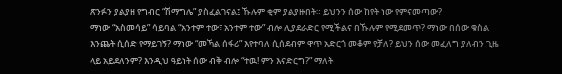ጽንፉን ያልያዘ የግብር “ሽማግሌ” ያስፈልገናል፤ ኹሉም ቂም ያልያዙበት። ይህንን ሰው ከየት ነው የምናመጣው?
ማነው “አስመሳይ” ሳይባል “አንተም ተው፣ አንተም ተው” ብሎ ሊያደራድር የሚችልና በኹሉም የሚደመጥ? ማነው በሰው ቁስል እንጨት ሲሰድ የማይገኝ? ማነው “መኻል ሰፋሪ” እየተባለ ሲሰደብም ዋጥ አድርጎ መቆም የቻለ? ይህን ሰው መፈለግ ያለብን ጊዜ ላይ አይደለንም? እንዲህ ዓይነት ሰው ብቅ ብሎ “ተዉ! ምን እናድርግ?” ማለት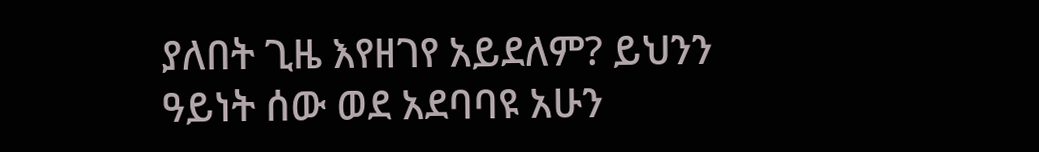ያለበት ጊዜ እየዘገየ አይደለም? ይህንን ዓይነት ሰው ወደ አደባባዩ አሁን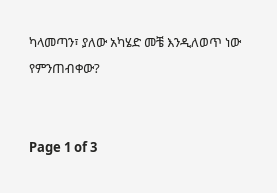ካላመጣን፣ ያለው አካሄድ መቼ እንዲለወጥ ነው የምንጠብቀው?


Page 1 of 3